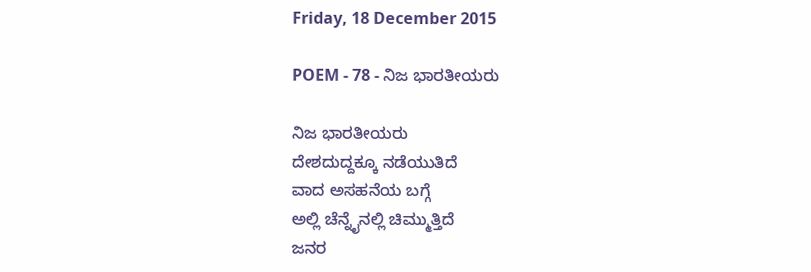Friday, 18 December 2015

POEM - 78 - ನಿಜ ಭಾರತೀಯರು

ನಿಜ ಭಾರತೀಯರು
ದೇಶದುದ್ದಕ್ಕೂ ನಡೆಯುತಿದೆ
ವಾದ ಅಸಹನೆಯ ಬಗ್ಗೆ
ಅಲ್ಲಿ ಚೆನ್ನೈನಲ್ಲಿ ಚಿಮ್ಮುತ್ತಿದೆ
ಜನರ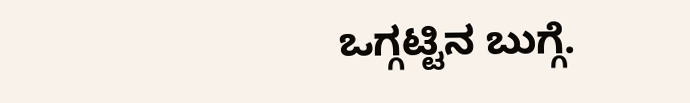ಒಗ್ಗಟ್ಟಿನ ಬುಗ್ಗೆ.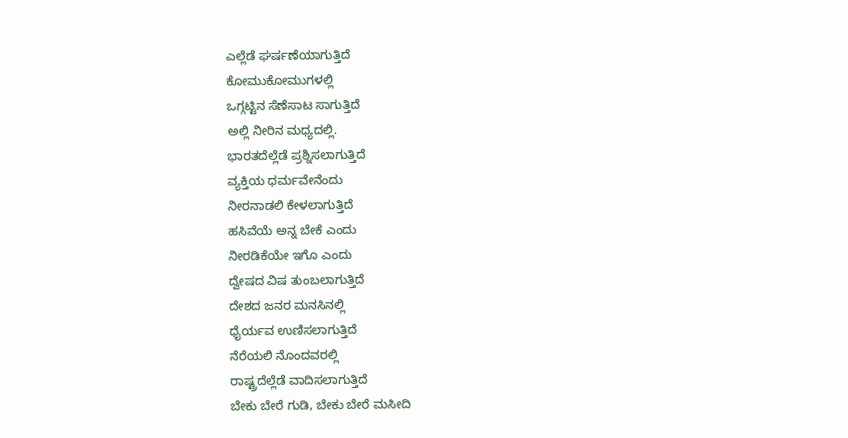ಎಲ್ಲೆಡೆ ಘರ್ಷಣೆಯಾಗುತ್ತಿದೆ
ಕೋಮುಕೋಮುಗಳಲ್ಲಿ
ಒಗ್ಗಟ್ಟಿನ ಸೆಣೆಸಾಟ ಸಾಗುತ್ತಿದೆ
ಅಲ್ಲಿ ನೀರಿನ ಮಧ್ಯದಲ್ಲಿ.
ಭಾರತದೆಲ್ಲೆಡೆ ಪ್ರಶ್ನಿಸಲಾಗುತ್ತಿದೆ
ವ್ಯಕ್ತಿಯ ಧರ್ಮವೇನೆಂದು
ನೀರನಾಡಲಿ ಕೇಳಲಾಗುತ್ತಿದೆ
ಹಸಿವೆಯೆ ಅನ್ನ ಬೇಕೆ ಎಂದು
ನೀರಡಿಕೆಯೇ ಇಗೊ ಎಂದು
ದ್ವೇಷದ ವಿಷ ತುಂಬಲಾಗುತ್ತಿದೆ
ದೇಶದ ಜನರ ಮನಸಿನಲ್ಲಿ
ಧೈರ್ಯವ ಉಣಿಸಲಾಗುತ್ತಿದೆ
ನೆರೆಯಲಿ ನೊಂದವರಲ್ಲಿ
ರಾಷ್ಟ್ರದೆಲ್ಲೆಡೆ ವಾದಿಸಲಾಗುತ್ತಿದೆ
ಬೇಕು ಬೇರೆ ಗುಡಿ, ಬೇಕು ಬೇರೆ ಮಸೀದಿ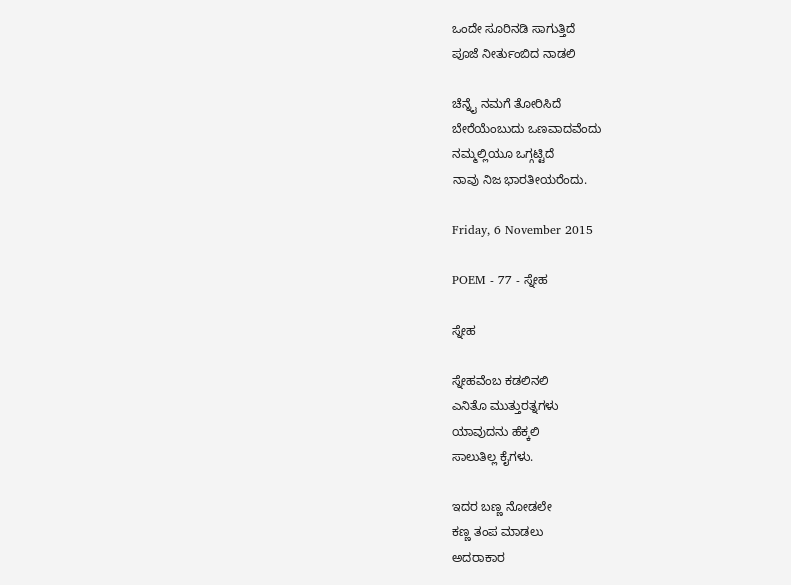ಒಂದೇ ಸೂರಿನಡಿ ಸಾಗುತ್ತಿದೆ
ಪೂಜೆ ನೀರ್ತುಂಬಿದ ನಾಡಲಿ

ಚೆನ್ನೈ ನಮಗೆ ತೋರಿಸಿದೆ
ಬೇರೆಯೆಂಬುದು ಒಣವಾದವೆಂದು
ನಮ್ಮಲ್ಲಿಯೂ ಒಗ್ಗಟ್ಟಿದೆ
ನಾವು ನಿಜ ಭಾರತೀಯರೆಂದು.

Friday, 6 November 2015

POEM - 77 - ಸ್ನೇಹ

ಸ್ನೇಹ

ಸ್ನೇಹವೆಂಬ ಕಡಲಿನಲಿ
ಎನಿತೊ ಮುತ್ತುರತ್ನಗಳು
ಯಾವುದನು ಹೆಕ್ಕಲಿ
ಸಾಲುತಿಲ್ಲ ಕೈಗಳು.

ಇದರ ಬಣ್ಣ ನೋಡಲೇ
ಕಣ್ಣ ತಂಪ ಮಾಡಲು
ಅದರಾಕಾರ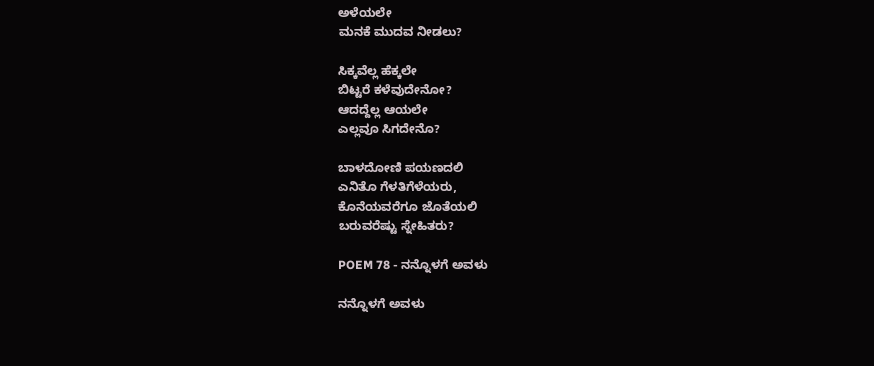ಅಳೆಯಲೇ
ಮನಕೆ ಮುದವ ನೀಡಲು?

ಸಿಕ್ಕವೆಲ್ಲ ಹೆಕ್ಕಲೇ
ಬಿಟ್ಟರೆ ಕಳೆವುದೇನೋ?
ಆದದ್ದೆಲ್ಲ ಆಯಲೇ
ಎಲ್ಲವೂ ಸಿಗದೇನೊ?

ಬಾಳದೋಣಿ ಪಯಣದಲಿ
ಎನಿತೊ ಗೆಳತಿಗೆಳೆಯರು,
ಕೊನೆಯವರೆಗೂ ಜೊತೆಯಲಿ
ಬರುವರೆಷ್ಟು ಸ್ನೇಹಿತರು?

POEM 78 - ನನ್ನೊಳಗೆ ಅವಳು

ನನ್ನೊಳಗೆ ಅವಳು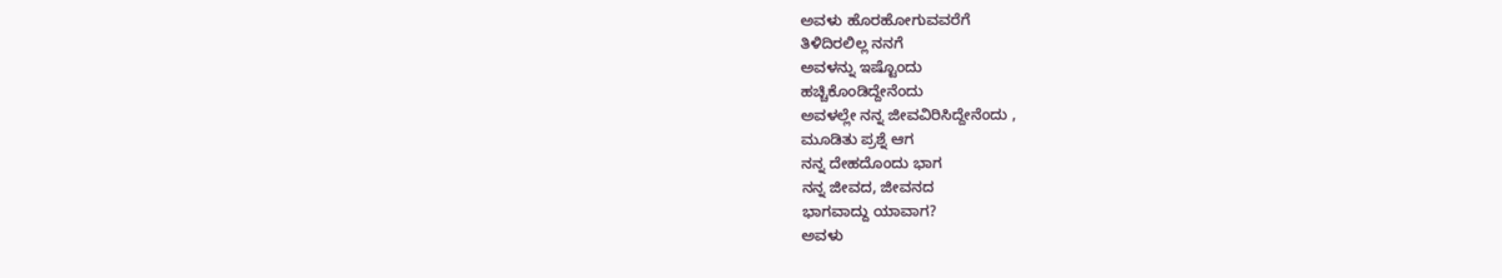ಅವಳು ಹೊರಹೋಗುವವರೆಗೆ
ತಿಳಿದಿರಲಿಲ್ಲ ನನಗೆ
ಅವಳನ್ನು ಇಷ್ಟೊಂದು
ಹಚ್ಚಿಕೊಂಡಿದ್ದೇನೆಂದು
ಅವಳಲ್ಲೇ ನನ್ನ ಜೀವವಿರಿಸಿದ್ದೇನೆಂದು ,
ಮೂಡಿತು ಪ್ರಶ್ನೆ ಆಗ
ನನ್ನ ದೇಹದೊಂದು ಭಾಗ
ನನ್ನ ಜೀವದ, ಜೀವನದ
ಭಾಗವಾದ್ದು ಯಾವಾಗ?
ಅವಳು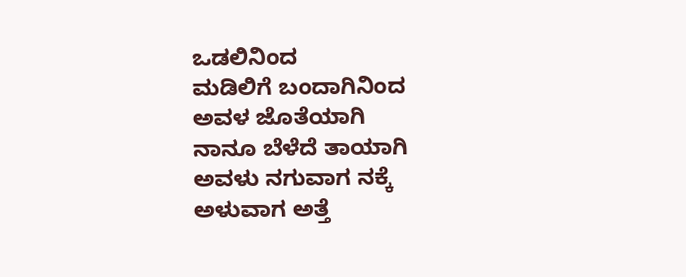ಒಡಲಿನಿಂದ
ಮಡಿಲಿಗೆ ಬಂದಾಗಿನಿಂದ
ಅವಳ ಜೊತೆಯಾಗಿ
ನಾನೂ ಬೆಳೆದೆ ತಾಯಾಗಿ
ಅವಳು ನಗುವಾಗ ನಕ್ಕೆ
ಅಳುವಾಗ ಅತ್ತೆ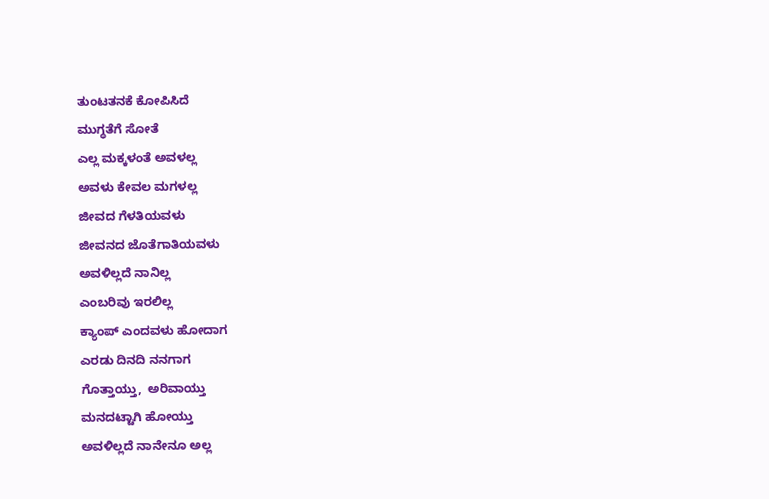ತುಂಟತನಕೆ ಕೋಪಿಸಿದೆ
ಮುಗ್ಧತೆಗೆ ಸೋತೆ
ಎಲ್ಲ ಮಕ್ಕಳಂತೆ ಅವಳಲ್ಲ
ಅವಳು ಕೇವಲ ಮಗಳಲ್ಲ
ಜೀವದ ಗೆಳತಿಯವಳು
ಜೀವನದ ಜೊತೆಗಾತಿಯವಳು
ಅವಳಿಲ್ಲದೆ ನಾನಿಲ್ಲ
ಎಂಬರಿವು ಇರಲಿಲ್ಲ
ಕ್ಯಾಂಪ್ ಎಂದವಳು ಹೋದಾಗ
ಎರಡು ದಿನದಿ ನನಗಾಗ
ಗೊತ್ತಾಯ್ತು,  ಅರಿವಾಯ್ತು
ಮನದಟ್ಟಾಗಿ ಹೋಯ್ತು
ಅವಳಿಲ್ಲದೆ ನಾನೇನೂ ಅಲ್ಲ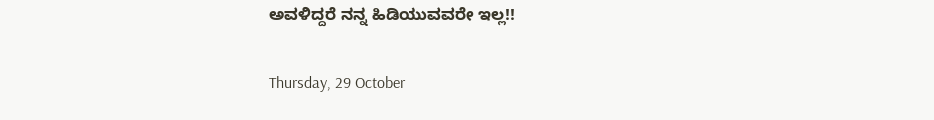ಅವಳಿದ್ದರೆ ನನ್ನ ಹಿಡಿಯುವವರೇ ಇಲ್ಲ!!

Thursday, 29 October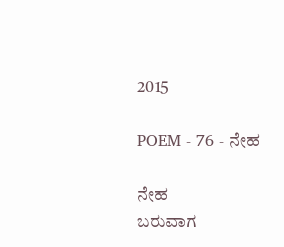2015

POEM - 76 - ನೇಹ

ನೇಹ
ಬರುವಾಗ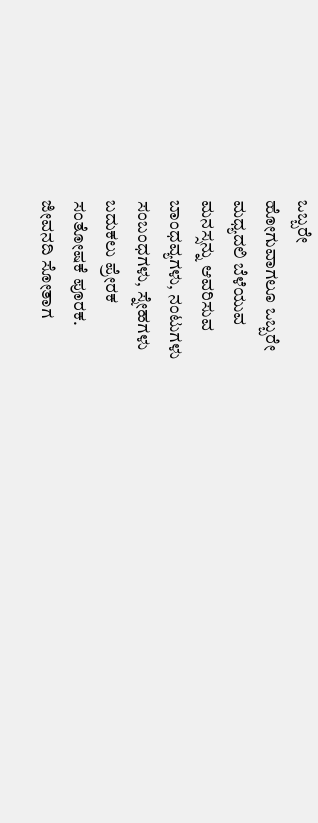ಒಬ್ಬರೇ
ಹೋಗುವಾಗಲೂ ಒಬ್ಬರೇ
ಮಧ್ಯದಲಿ ಬೆಳೆಯುವ
ಮನಸ್ಸನ್ನು ಆವರಿಸುವ
ಬಾಂಧವ್ಯಗಳು, ನಂಟುಗಳು
ಸಂಬಂಧಗಳು, ಸ್ನೇಹಗಳು
ಬದುಕಲು ಪ್ರೇರಕ
ಸಂತೋಷಕೆ ಪೂರಕ.
ಜೀವನದಿ ಸೋತಾಗ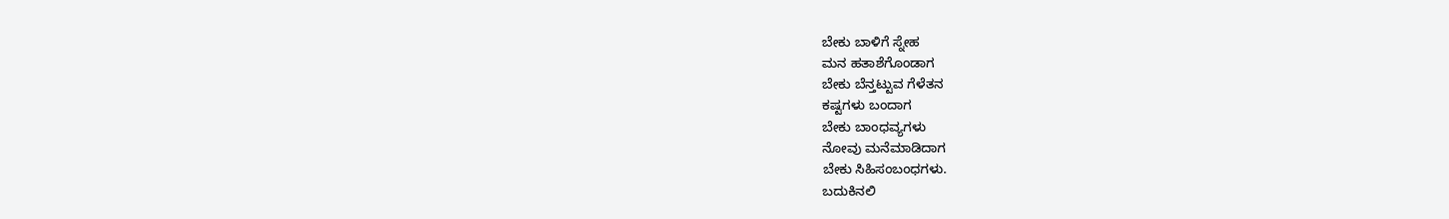ಬೇಕು ಬಾಳಿಗೆ ಸ್ನೇಹ
ಮನ ಹತಾಶೆಗೊಂಡಾಗ
ಬೇಕು ಬೆನ್ತಟ್ಟುವ ಗೆಳೆತನ
ಕಷ್ಟಗಳು ಬಂದಾಗ
ಬೇಕು ಬಾಂಧವ್ಯಗಳು
ನೋವು ಮನೆಮಾಡಿದಾಗ
ಬೇಕು ಸಿಹಿಸಂಬಂಧಗಳು.
ಬದುಕಿನಲಿ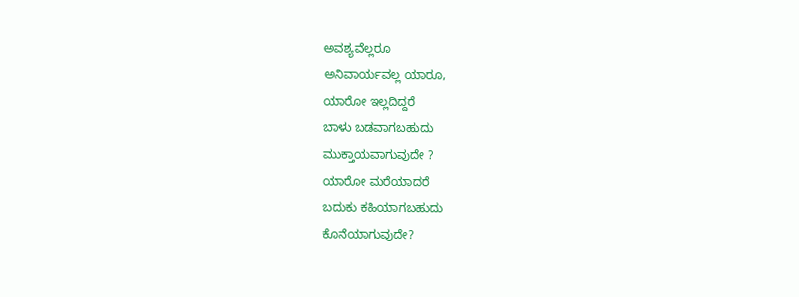ಅವಶ್ಯವೆಲ್ಲರೂ
ಅನಿವಾರ್ಯವಲ್ಲ ಯಾರೂ,
ಯಾರೋ ಇಲ್ಲದಿದ್ದರೆ
ಬಾಳು ಬಡವಾಗಬಹುದು
ಮುಕ್ತಾಯವಾಗುವುದೇ ?
ಯಾರೋ ಮರೆಯಾದರೆ
ಬದುಕು ಕಹಿಯಾಗಬಹುದು
ಕೊನೆಯಾಗುವುದೇ?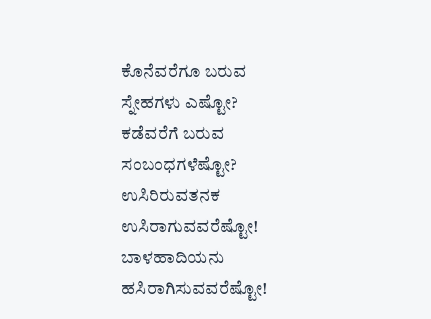ಕೊನೆವರೆಗೂ ಬರುವ
ಸ್ನೇಹಗಳು ಎಷ್ಟೋ?
ಕಡೆವರೆಗೆ ಬರುವ
ಸಂಬಂಧಗಳೆಷ್ಟೋ?
ಉಸಿರಿರುವತನಕ
ಉಸಿರಾಗುವವರೆಷ್ಟೋ!
ಬಾಳಹಾದಿಯನು
ಹಸಿರಾಗಿಸುವವರೆಷ್ಟೋ!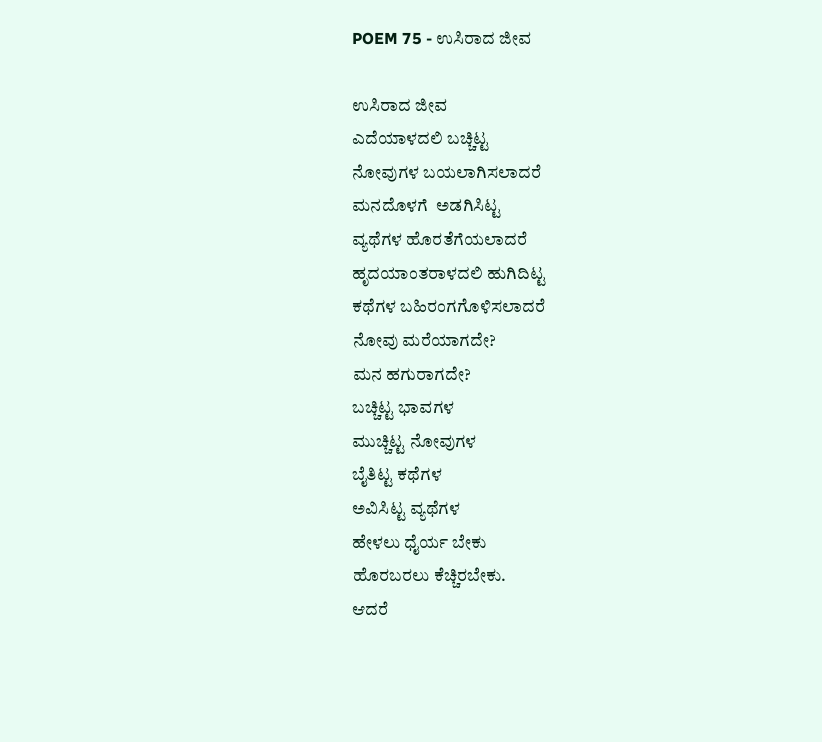POEM 75 - ಉಸಿರಾದ ಜೀವ

ಉಸಿರಾದ ಜೀವ
ಎದೆಯಾಳದಲಿ ಬಚ್ಚಿಟ್ಟ
ನೋವುಗಳ ಬಯಲಾಗಿಸಲಾದರೆ
ಮನದೊಳಗೆ  ಅಡಗಿಸಿಟ್ಟ
ವ್ಯಥೆಗಳ ಹೊರತೆಗೆಯಲಾದರೆ
ಹೃದಯಾಂತರಾಳದಲಿ ಹುಗಿದಿಟ್ಟ
ಕಥೆಗಳ ಬಹಿರಂಗಗೊಳಿಸಲಾದರೆ
ನೋವು ಮರೆಯಾಗದೇ?
ಮನ ಹಗುರಾಗದೇ?
ಬಚ್ಚಿಟ್ಟ ಭಾವಗಳ
ಮುಚ್ಚಿಟ್ಟ ನೋವುಗಳ
ಬೈತಿಟ್ಟ ಕಥೆಗಳ
ಅವಿಸಿಟ್ಟ ವ್ಯಥೆಗಳ
ಹೇಳಲು ಧೈರ್ಯ ಬೇಕು
ಹೊರಬರಲು ಕೆಚ್ಚಿರಬೇಕು.
ಆದರೆ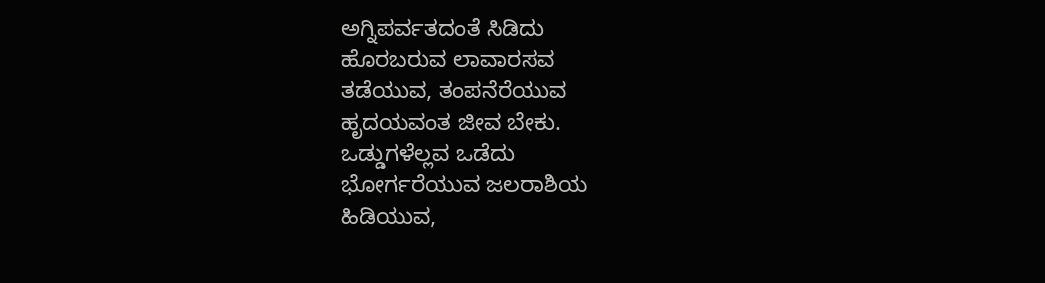ಅಗ್ನಿಪರ್ವತದಂತೆ ಸಿಡಿದು
ಹೊರಬರುವ ಲಾವಾರಸವ
ತಡೆಯುವ, ತಂಪನೆರೆಯುವ
ಹೃದಯವಂತ ಜೀವ ಬೇಕು.
ಒಡ್ಡುಗಳೆಲ್ಲವ ಒಡೆದು
ಭೋರ್ಗರೆಯುವ ಜಲರಾಶಿಯ
ಹಿಡಿಯುವ,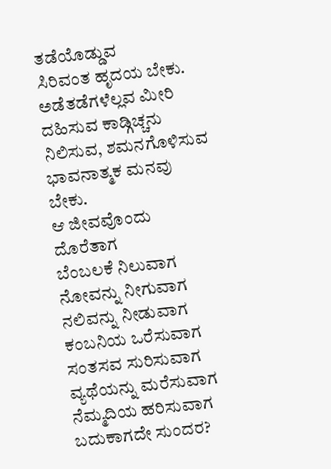ತಡೆಯೊಡ್ಡುವ
ಸಿರಿವಂತ ಹೃದಯ ಬೇಕು.
ಅಡೆತಡೆಗಳೆಲ್ಲವ ಮೀರಿ
ದಹಿಸುವ ಕಾಡ್ಗಿಚ್ಚನು
ನಿಲಿಸುವ, ಶಮನಗೊಳಿಸುವ
ಭಾವನಾತ್ಮಕ ಮನವು ಬೇಕು.
ಆ ಜೀವವೊಂದು ದೊರೆತಾಗ
ಬೆಂಬಲಕೆ ನಿಲುವಾಗ
ನೋವನ್ನು ನೀಗುವಾಗ
ನಲಿವನ್ನು ನೀಡುವಾಗ
ಕಂಬನಿಯ ಒರೆಸುವಾಗ
ಸಂತಸವ ಸುರಿಸುವಾಗ
ವ್ಯಥೆಯನ್ನು ಮರೆಸುವಾಗ
ನೆಮ್ಮದಿಯ ಹರಿಸುವಾಗ
ಬದುಕಾಗದೇ ಸುಂದರ?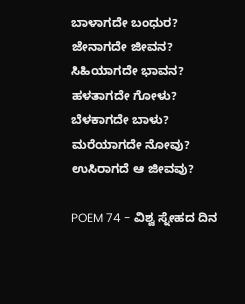ಬಾಳಾಗದೇ ಬಂಧುರ?
ಜೇನಾಗದೇ ಜೀವನ?
ಸಿಹಿಯಾಗದೇ ಭಾವನ?
ಹಳತಾಗದೇ ಗೋಳು?
ಬೆಳಕಾಗದೇ ಬಾಳು?
ಮರೆಯಾಗದೇ ನೋವು?
ಉಸಿರಾಗದೆ ಆ ಜೀವವು?

POEM 74 - ವಿಶ್ವ ಸ್ನೇಹದ ದಿನ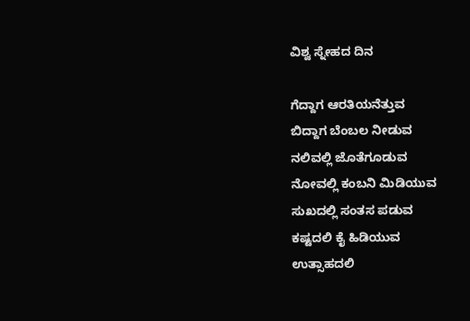ವಿಶ್ವ ಸ್ನೇಹದ ದಿನ

ಗೆದ್ದಾಗ ಆರತಿಯನೆತ್ತುವ
ಬಿದ್ದಾಗ ಬೆಂಬಲ ನೀಡುವ
ನಲಿವಲ್ಲಿ ಜೊತೆಗೂಡುವ
ನೋವಲ್ಲಿ ಕಂಬನಿ ಮಿಡಿಯುವ
ಸುಖದಲ್ಲಿ ಸಂತಸ ಪಡುವ
ಕಷ್ಟದಲಿ ಕೈ ಹಿಡಿಯುವ
ಉತ್ಸಾಹದಲಿ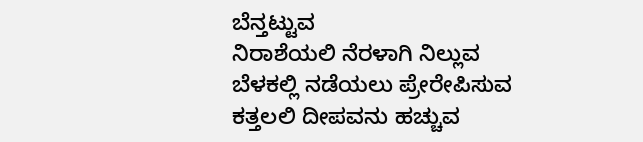ಬೆನ್ತಟ್ಟುವ
ನಿರಾಶೆಯಲಿ ನೆರಳಾಗಿ ನಿಲ್ಲುವ
ಬೆಳಕಲ್ಲಿ ನಡೆಯಲು ಪ್ರೇರೇಪಿಸುವ
ಕತ್ತಲಲಿ ದೀಪವನು ಹಚ್ಚುವ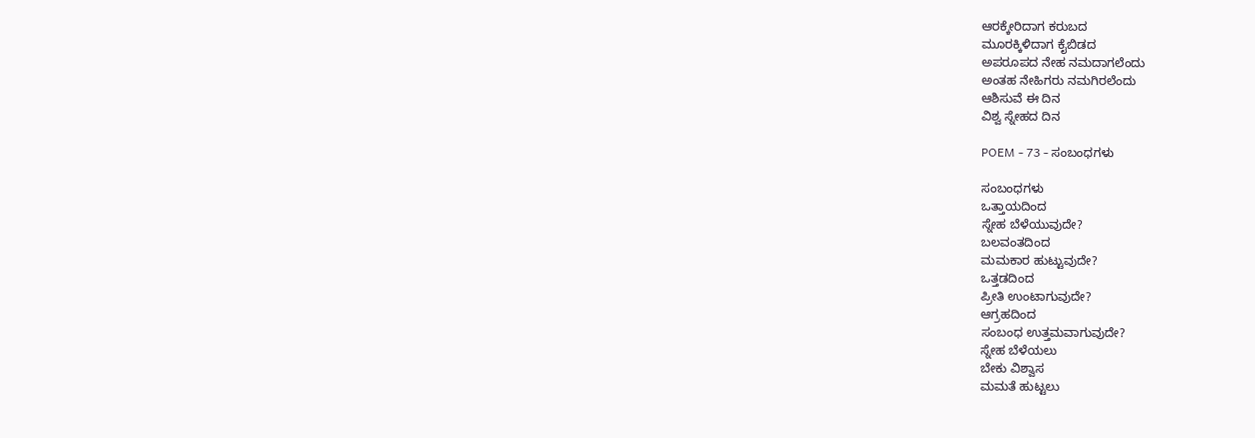ಆರಕ್ಕೇರಿದಾಗ ಕರುಬದ
ಮೂರಕ್ಕಿಳಿದಾಗ ಕೈಬಿಡದ
ಅಪರೂಪದ ನೇಹ ನಮದಾಗಲೆಂದು
ಅಂತಹ ನೇಹಿಗರು ನಮಗಿರಲೆಂದು
ಆಶಿಸುವೆ ಈ ದಿನ
ವಿಶ್ವ ಸ್ನೇಹದ ದಿನ

POEM - 73 - ಸಂಬಂಧಗಳು

ಸಂಬಂಧಗಳು
ಒತ್ತಾಯದಿಂದ
ಸ್ನೇಹ ಬೆಳೆಯುವುದೇ?
ಬಲವಂತದಿಂದ
ಮಮಕಾರ ಹುಟ್ಟುವುದೇ?
ಒತ್ತಡದಿಂದ
ಪ್ರೀತಿ ಉಂಟಾಗುವುದೇ?
ಆಗ್ರಹದಿಂದ
ಸಂಬಂಧ ಉತ್ತಮವಾಗುವುದೇ?
ಸ್ನೇಹ ಬೆಳೆಯಲು
ಬೇಕು ವಿಶ್ವಾಸ
ಮಮತೆ ಹುಟ್ಟಲು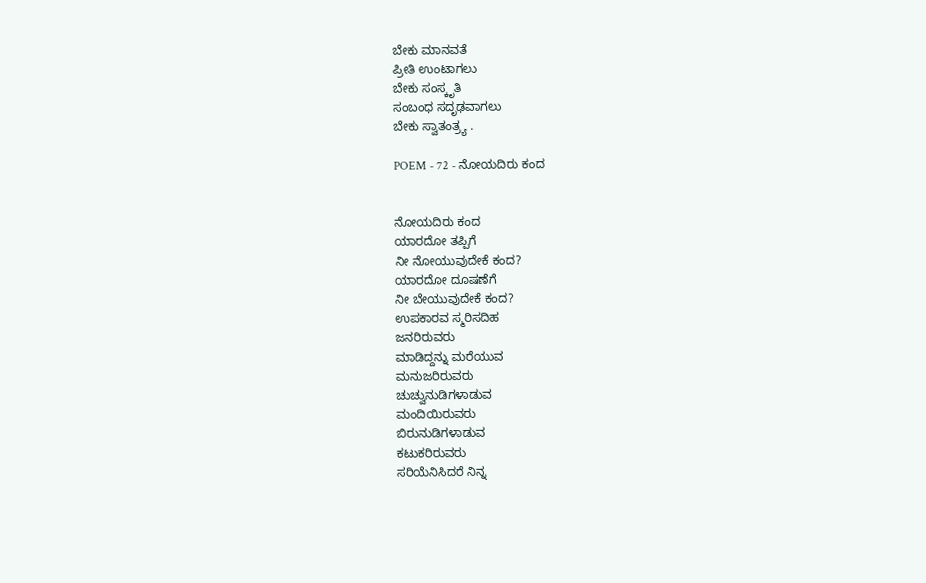ಬೇಕು ಮಾನವತೆ
ಪ್ರೀತಿ ಉಂಟಾಗಲು
ಬೇಕು ಸಂಸ್ಕೃತಿ
ಸಂಬಂಧ ಸದೃಢವಾಗಲು
ಬೇಕು ಸ್ವಾತಂತ್ರ್ಯ .

POEM - 72 - ನೋಯದಿರು ಕಂದ


ನೋಯದಿರು ಕಂದ
ಯಾರದೋ ತಪ್ಪಿಗೆ
ನೀ ನೋಯುವುದೇಕೆ ಕಂದ?
ಯಾರದೋ ದೂಷಣೆಗೆ
ನೀ ಬೇಯುವುದೇಕೆ ಕಂದ?
ಉಪಕಾರವ ಸ್ಮರಿಸದಿಹ
ಜನರಿರುವರು
ಮಾಡಿದ್ದನ್ನು ಮರೆಯುವ
ಮನುಜರಿರುವರು
ಚುಚ್ವುನುಡಿಗಳಾಡುವ
ಮಂದಿಯಿರುವರು
ಬಿರುನುಡಿಗಳಾಡುವ
ಕಟುಕರಿರುವರು
ಸರಿಯೆನಿಸಿದರೆ ನಿನ್ನ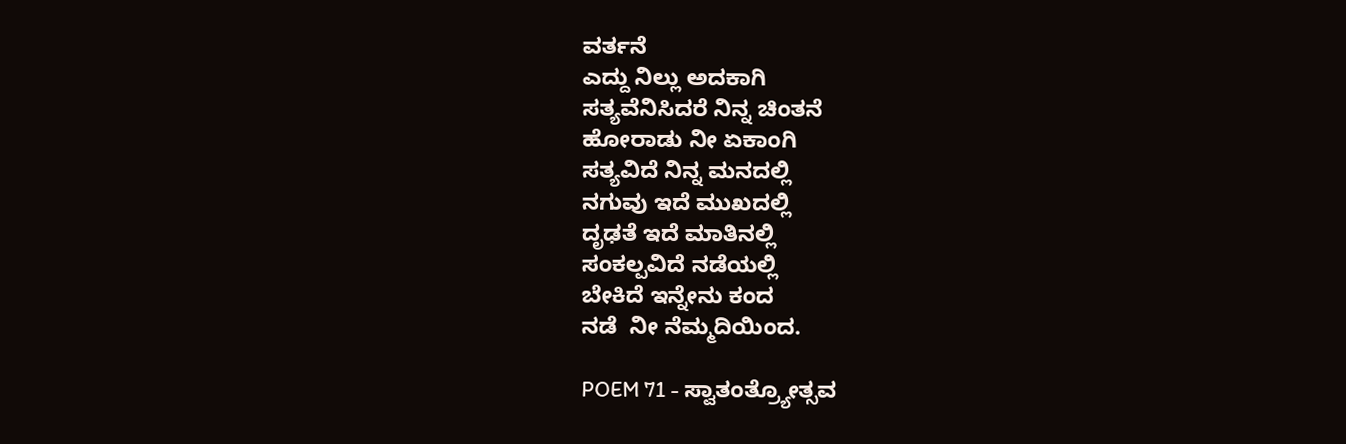ವರ್ತನೆ
ಎದ್ದು ನಿಲ್ಲು ಅದಕಾಗಿ
ಸತ್ಯವೆನಿಸಿದರೆ ನಿನ್ನ ಚಿಂತನೆ
ಹೋರಾಡು ನೀ ಏಕಾಂಗಿ
ಸತ್ಯವಿದೆ ನಿನ್ನ ಮನದಲ್ಲಿ
ನಗುವು ಇದೆ ಮುಖದಲ್ಲಿ
ದೃಢತೆ ಇದೆ ಮಾತಿನಲ್ಲಿ
ಸಂಕಲ್ಪವಿದೆ ನಡೆಯಲ್ಲಿ
ಬೇಕಿದೆ ಇನ್ನೇನು ಕಂದ
ನಡೆ  ನೀ ನೆಮ್ಮದಿಯಿಂದ.

POEM 71 - ಸ್ವಾತಂತ್ರ್ಯೋತ್ಸವ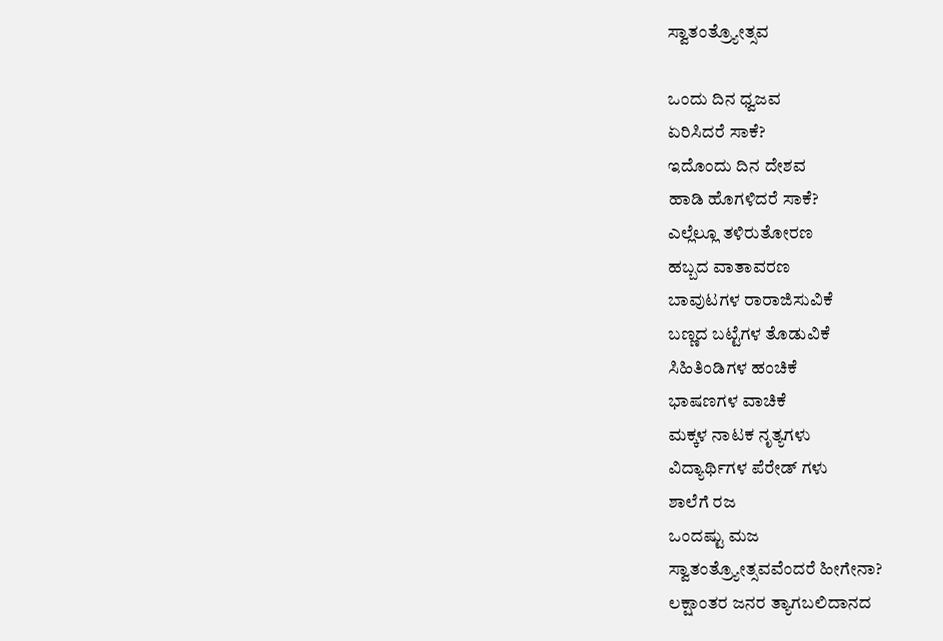ಸ್ವಾತಂತ್ರ್ಯೋತ್ಸವ

ಒಂದು ದಿನ ಧ್ವಜವ
ಏರಿಸಿದರೆ ಸಾಕೆ?
ಇದೊಂದು ದಿನ ದೇಶವ
ಹಾಡಿ ಹೊಗಳಿದರೆ ಸಾಕೆ?
ಎಲ್ಲೆಲ್ಲೂ ತಳಿರುತೋರಣ
ಹಬ್ಬದ ವಾತಾವರಣ
ಬಾವುಟಗಳ ರಾರಾಜಿಸುವಿಕೆ
ಬಣ್ಣದ ಬಟ್ಟೆಗಳ ತೊಡುವಿಕೆ
ಸಿಹಿತಿಂಡಿಗಳ ಹಂಚಿಕೆ
ಭಾಷಣಗಳ ವಾಚಿಕೆ
ಮಕ್ಕಳ ನಾಟಕ ನೃತ್ಯಗಳು
ವಿದ್ಯಾರ್ಥಿಗಳ ಪೆರೇಡ್ ಗಳು
ಶಾಲೆಗೆ ರಜ
ಒಂದಷ್ಟು ಮಜ
ಸ್ವಾತಂತ್ರ್ಯೋತ್ಸವವೆಂದರೆ ಹೀಗೇನಾ?
ಲಕ್ಷಾಂತರ ಜನರ ತ್ಯಾಗಬಲಿದಾನದ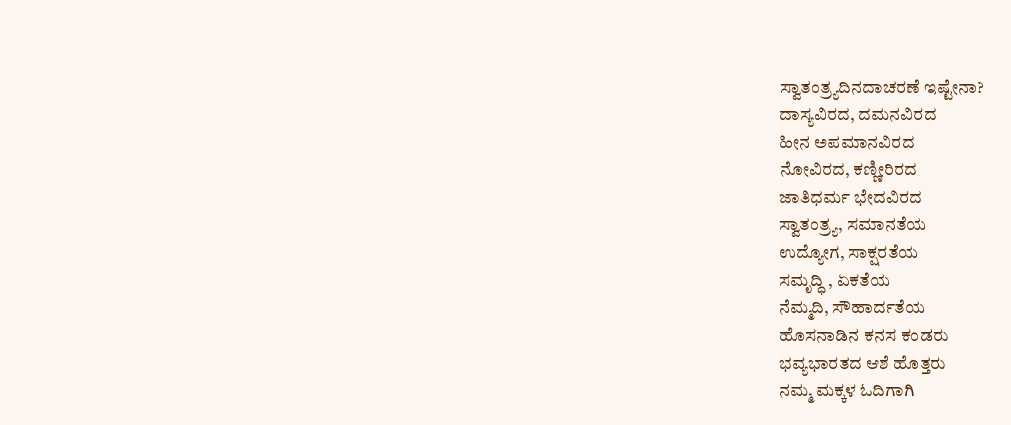ಸ್ವಾತಂತ್ರ್ಯದಿನದಾಚರಣೆ ಇಷ್ಟೇನಾ?
ದಾಸ್ಯವಿರದ, ದಮನವಿರದ
ಹೀನ ಅಪಮಾನವಿರದ
ನೋವಿರದ, ಕಣ್ಣೀರಿರದ
ಜಾತಿಧರ್ಮ ಭೇದವಿರದ
ಸ್ವಾತಂತ್ರ್ಯ, ಸಮಾನತೆಯ
ಉದ್ಯೋಗ, ಸಾಕ್ಷರತೆಯ
ಸಮೃದ್ಧಿ , ಏಕತೆಯ
ನೆಮ್ಮದಿ, ಸೌಹಾರ್ದತೆಯ
ಹೊಸನಾಡಿನ ಕನಸ ಕಂಡರು
ಭವ್ಯಭಾರತದ ಆಶೆ ಹೊತ್ತರು
ನಮ್ಮ ಮಕ್ಕಳ ಓದಿಗಾಗಿ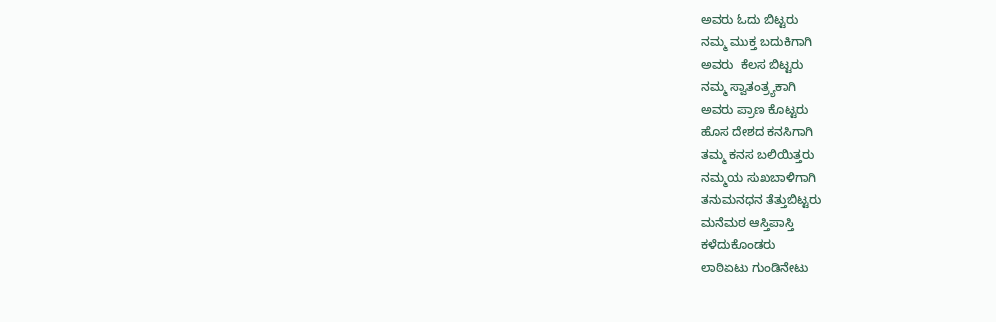ಅವರು ಓದು ಬಿಟ್ಟರು
ನಮ್ಮ ಮುಕ್ತ ಬದುಕಿಗಾಗಿ
ಅವರು  ಕೆಲಸ ಬಿಟ್ಟರು
ನಮ್ಮ ಸ್ವಾತಂತ್ರ್ಯಕಾಗಿ
ಅವರು ಪ್ರಾಣ ಕೊಟ್ಟರು
ಹೊಸ ದೇಶದ ಕನಸಿಗಾಗಿ
ತಮ್ಮ ಕನಸ ಬಲಿಯಿತ್ತರು
ನಮ್ಮಯ ಸುಖಬಾಳಿಗಾಗಿ
ತನುಮನಧನ ತೆತ್ತುಬಿಟ್ಟರು
ಮನೆಮಠ ಆಸ್ತಿಪಾಸ್ತಿ
ಕಳೆದುಕೊಂಡರು
ಲಾಠಿಏಟು ಗುಂಡಿನೇಟು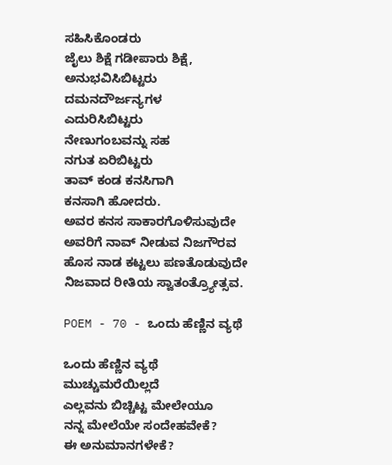ಸಹಿಸಿಕೊಂಡರು
ಜೈಲು ಶಿಕ್ಷೆ ಗಡೀಪಾರು ಶಿಕ್ಷೆ,
ಅನುಭವಿಸಿಬಿಟ್ಟರು
ದಮನದೌರ್ಜನ್ಯಗಳ
ಎದುರಿಸಿಬಿಟ್ಟರು
ನೇಣುಗಂಬವನ್ನು ಸಹ
ನಗುತ ಏರಿಬಿಟ್ಟರು
ತಾವ್ ಕಂಡ ಕನಸಿಗಾಗಿ
ಕನಸಾಗಿ ಹೋದರು.
ಅವರ ಕನಸ ಸಾಕಾರಗೊಳಿಸುವುದೇ
ಅವರಿಗೆ ನಾವ್ ನೀಡುವ ನಿಜಗೌರವ
ಹೊಸ ನಾಡ ಕಟ್ಟಲು ಪಣತೊಡುವುದೇ
ನಿಜವಾದ ರೀತಿಯ ಸ್ವಾತಂತ್ರ್ಯೋತ್ಸವ.

POEM - 70 - ಒಂದು ಹೆಣ್ಣಿನ ವ್ಯಥೆ

ಒಂದು ಹೆಣ್ಣಿನ ವ್ಯಥೆ
ಮುಚ್ಚುಮರೆಯಿಲ್ಲದೆ
ಎಲ್ಲವನು ಬಿಚ್ಚಿಟ್ಟ ಮೇಲೇಯೂ
ನನ್ನ ಮೇಲೆಯೇ ಸಂದೇಹವೇಕೆ?
ಈ ಅನುಮಾನಗಳೇಕೆ?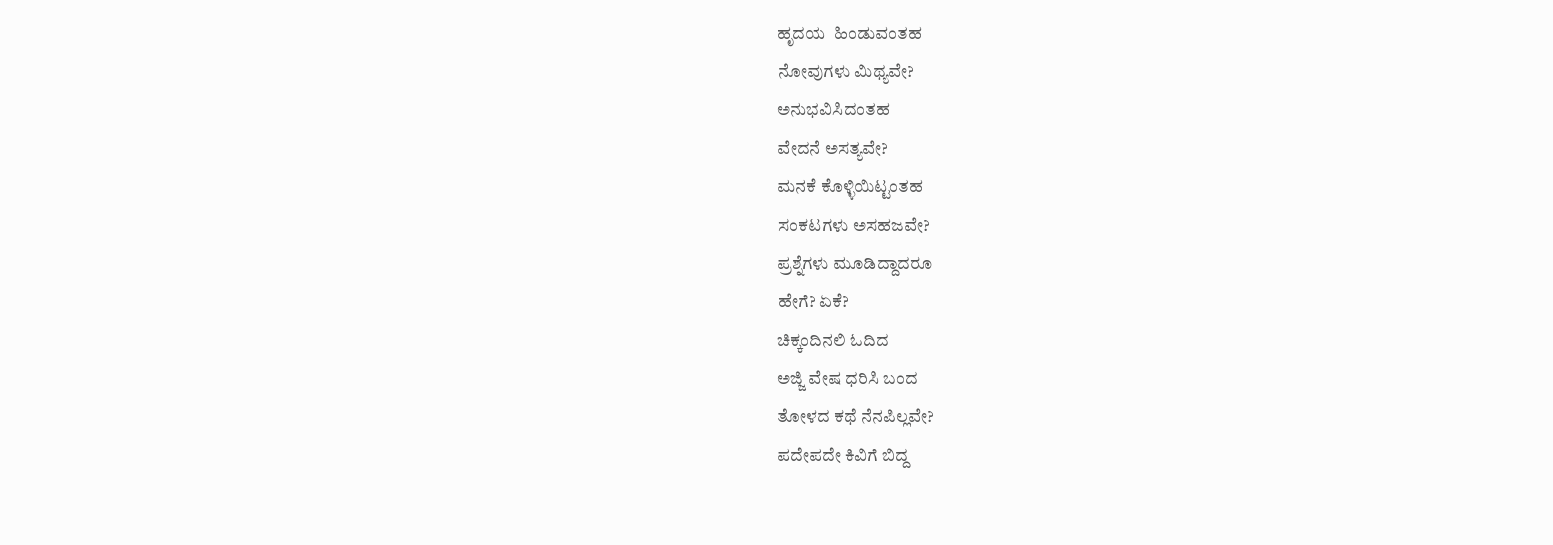ಹೃದಯ  ಹಿಂಡುವಂತಹ
ನೋವುಗಳು ಮಿಥ್ಯವೇ?
ಅನುಭವಿಸಿದಂತಹ
ವೇದನೆ ಅಸತ್ಯವೇ?
ಮನಕೆ ಕೊಳ್ಳಿಯಿಟ್ಟಂತಹ
ಸಂಕಟಗಳು ಅಸಹಜವೇ?
ಪ್ರಶ್ನೆಗಳು ಮೂಡಿದ್ದಾದರೂ
ಹೇಗೆ? ಏಕೆ?
ಚಿಕ್ಕಂದಿನಲಿ ಓದಿದ
ಅಜ್ಜಿ ವೇಷ ಧರಿಸಿ ಬಂದ
ತೋಳದ ಕಥೆ ನೆನಪಿಲ್ಲವೇ?
ಪದೇಪದೇ ಕಿವಿಗೆ ಬಿದ್ದ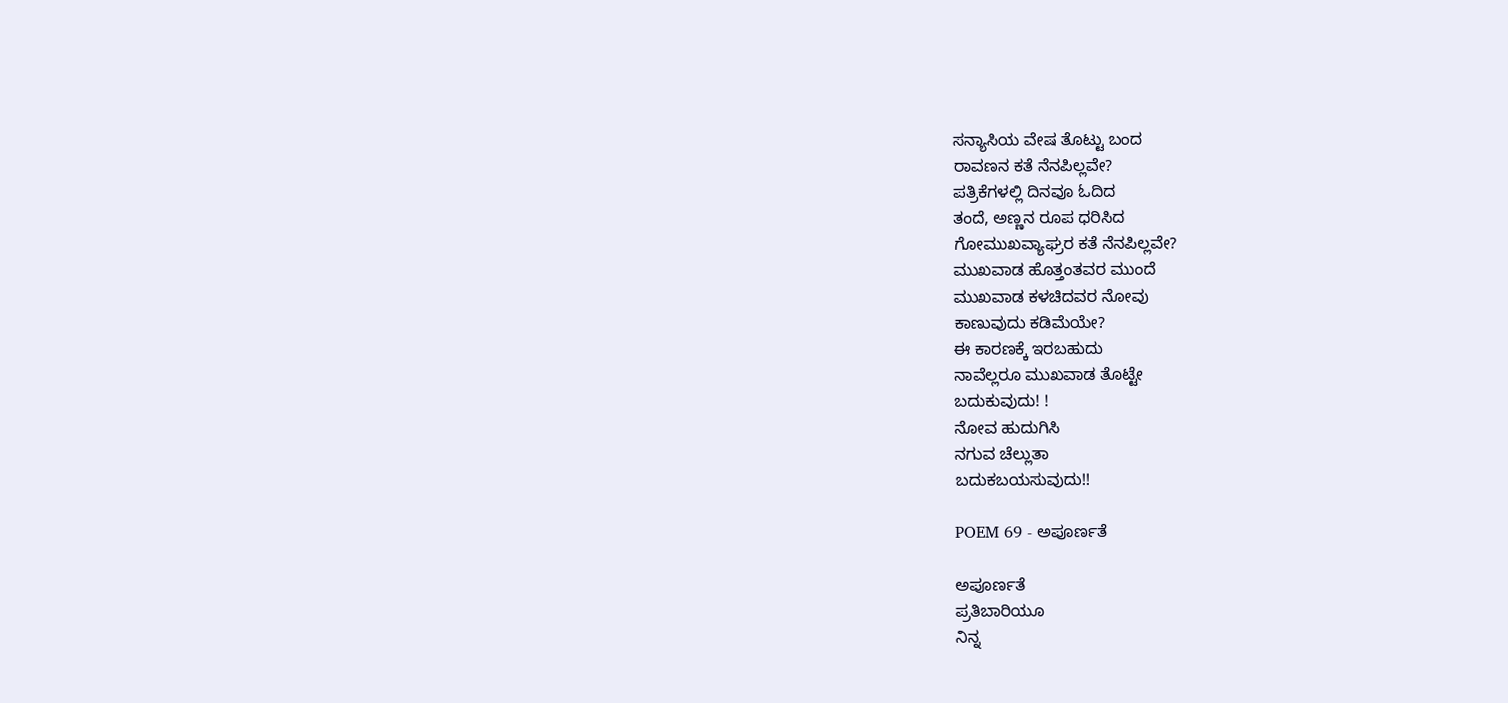ಸನ್ಯಾಸಿಯ ವೇಷ ತೊಟ್ಟು ಬಂದ
ರಾವಣನ ಕತೆ ನೆನಪಿಲ್ಲವೇ?
ಪತ್ರಿಕೆಗಳಲ್ಲಿ ದಿನವೂ ಓದಿದ
ತಂದೆ, ಅಣ್ಣನ ರೂಪ ಧರಿಸಿದ
ಗೋಮುಖವ್ಯಾಘ್ರರ ಕತೆ ನೆನಪಿಲ್ಲವೇ?
ಮುಖವಾಡ ಹೊತ್ತಂತವರ ಮುಂದೆ
ಮುಖವಾಡ ಕಳಚಿದವರ ನೋವು
ಕಾಣುವುದು ಕಡಿಮೆಯೇ?
ಈ ಕಾರಣಕ್ಕೆ ಇರಬಹುದು
ನಾವೆಲ್ಲರೂ ಮುಖವಾಡ ತೊಟ್ಟೇ
ಬದುಕುವುದು! !
ನೋವ ಹುದುಗಿಸಿ
ನಗುವ ಚೆಲ್ಲುತಾ
ಬದುಕಬಯಸುವುದು!!

POEM 69 - ಅಪೂರ್ಣತೆ

ಅಪೂರ್ಣತೆ
ಪ್ರತಿಬಾರಿಯೂ
ನಿನ್ನ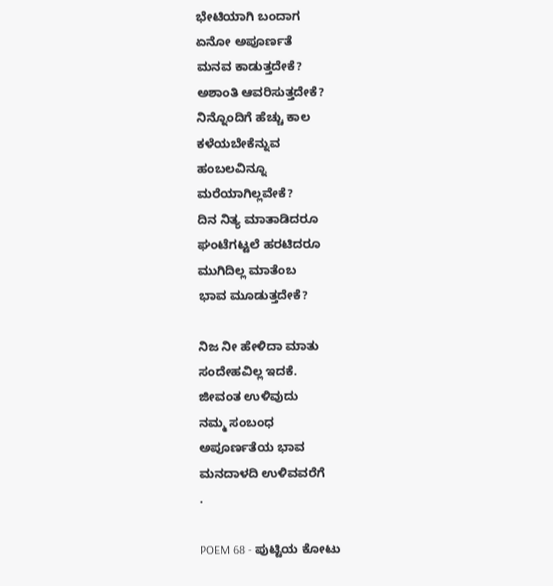ಭೇಟಿಯಾಗಿ ಬಂದಾಗ
ಏನೋ ಅಪೂರ್ಣತೆ
ಮನವ ಕಾಡುತ್ತದೇಕೆ?
ಅಶಾಂತಿ ಆವರಿಸುತ್ತದೇಕೆ?
ನಿನ್ನೊಂದಿಗೆ ಹೆಚ್ಚು ಕಾಲ
ಕಳೆಯಬೇಕೆನ್ನುವ
ಹಂಬಲವಿನ್ನೂ
ಮರೆಯಾಗಿಲ್ಲವೇಕೆ?
ದಿನ ನಿತ್ಯ ಮಾತಾಡಿದರೂ
ಘಂಟೆಗಟ್ಟಲೆ ಹರಟಿದರೂ
ಮುಗಿದಿಲ್ಲ ಮಾತೆಂಬ
ಭಾವ ಮೂಡುತ್ತದೇಕೆ?

ನಿಜ ನೀ ಹೇಳಿದಾ ಮಾತು
ಸಂದೇಹವಿಲ್ಲ ಇದಕೆ.
ಜೀವಂತ ಉಳಿವುದು
ನಮ್ಮ ಸಂಬಂಧ
ಅಪೂರ್ಣತೆಯ ಭಾವ
ಮನದಾಳದಿ ಉಳಿವವರೆಗೆ
.

POEM 68 - ಪುಟ್ಟಿಯ ಕೋಟು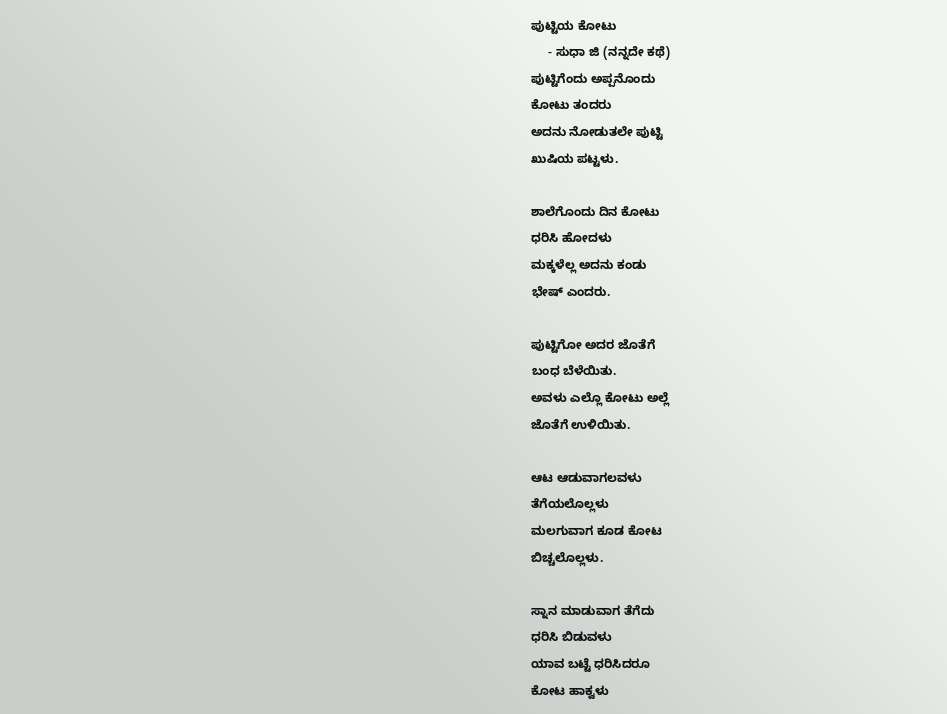ಪುಟ್ಟಿಯ ಕೋಟು
     - ಸುಧಾ ಜಿ (ನನ್ನದೇ ಕಥೆ)
ಪುಟ್ಟಿಗೆಂದು ಅಪ್ಪನೊಂದು
ಕೋಟು ತಂದರು
ಅದನು ನೋಡುತಲೇ ಪುಟ್ಟಿ
ಖುಷಿಯ ಪಟ್ಟಳು.

ಶಾಲೆಗೊಂದು ದಿನ ಕೋಟು
ಧರಿಸಿ ಹೋದಳು
ಮಕ್ಕಳೆಲ್ಲ ಅದನು ಕಂಡು
ಭೇಷ್ ಎಂದರು.

ಪುಟ್ಟಿಗೋ ಅದರ ಜೊತೆಗೆ
ಬಂಧ ಬೆಳೆಯಿತು.
ಅವಳು ಎಲ್ಲೊ ಕೋಟು ಅಲ್ಲೆ
ಜೊತೆಗೆ ಉಳಿಯಿತು.

ಆಟ ಆಡುವಾಗಲವಳು
ತೆಗೆಯಲೊಲ್ಲಳು
ಮಲಗುವಾಗ ಕೂಡ ಕೋಟ
ಬಿಚ್ಚಲೊಲ್ಲಳು.

ಸ್ನಾನ ಮಾಡುವಾಗ ತೆಗೆದು
ಧರಿಸಿ ಬಿಡುವಳು
ಯಾವ ಬಟ್ಟೆ ಧರಿಸಿದರೂ
ಕೋಟ ಹಾಕ್ವಳು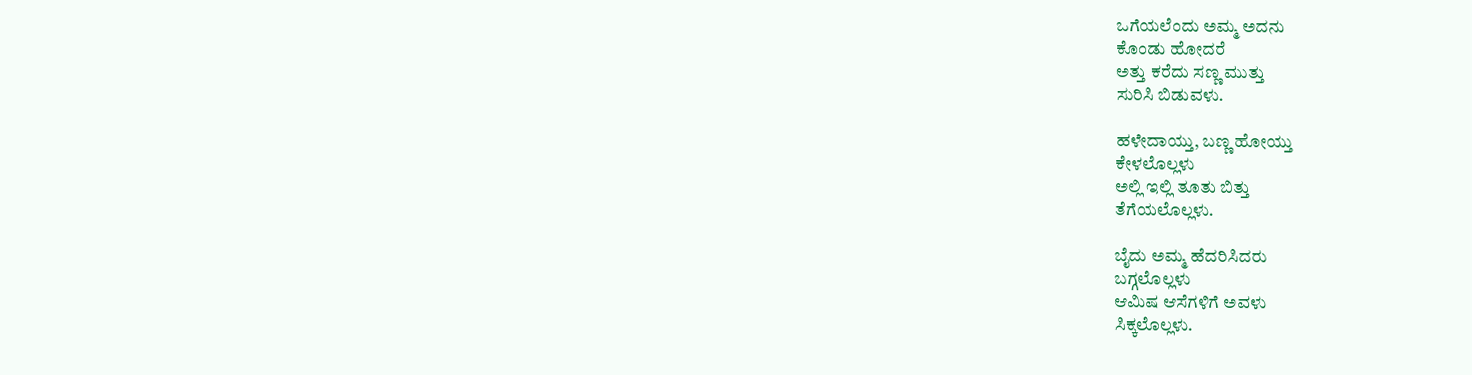ಒಗೆಯಲೆಂದು ಅಮ್ಮ ಅದನು
ಕೊಂಡು ಹೋದರೆ
ಅತ್ತು ಕರೆದು ಸಣ್ಣ ಮುತ್ತು
ಸುರಿಸಿ ಬಿಡುವಳು.

ಹಳೇದಾಯ್ತು, ಬಣ್ಣ ಹೋಯ್ತು
ಕೇಳಲೊಲ್ಲಳು
ಅಲ್ಲಿ ಇಲ್ಲಿ ತೂತು ಬಿತ್ತು
ತೆಗೆಯಲೊಲ್ಲಳು.

ಬೈದು ಅಮ್ಮ ಹೆದರಿಸಿದರು
ಬಗ್ಗಲೊಲ್ಲಳು
ಆಮಿಷ ಆಸೆಗಳಿಗೆ ಅವಳು
ಸಿಕ್ಕಲೊಲ್ಲಳು.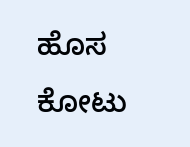ಹೊಸ ಕೋಟು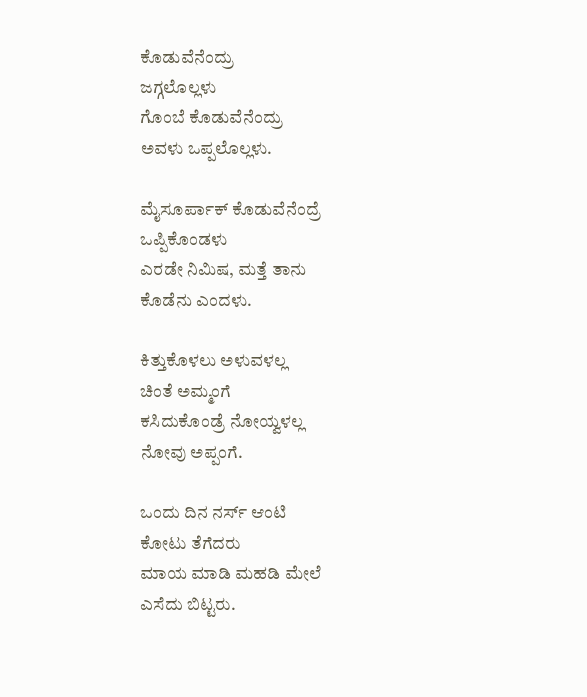ಕೊಡುವೆನೆಂದ್ರು
ಜಗ್ಗಲೊಲ್ಲಳು
ಗೊಂಬೆ ಕೊಡುವೆನೆಂದ್ರು
ಅವಳು ಒಪ್ಪಲೊಲ್ಲಳು.

ಮೈಸೂರ್ಪಾಕ್ ಕೊಡುವೆನೆಂದ್ರೆ
ಒಪ್ಪಿಕೊಂಡಳು
ಎರಡೇ ನಿಮಿಷ, ಮತ್ತೆ ತಾನು
ಕೊಡೆನು ಎಂದಳು.

ಕಿತ್ತುಕೊಳಲು ಅಳುವಳಲ್ಲ
ಚಿಂತೆ ಅಮ್ಮಂಗೆ
ಕಸಿದುಕೊಂಡ್ರೆ ನೋಯ್ವಳಲ್ಲ
ನೋವು ಅಪ್ಪಂಗೆ.

ಒಂದು ದಿನ ನರ್ಸ್ ಆಂಟಿ
ಕೋಟು ತೆಗೆದರು
ಮಾಯ ಮಾಡಿ ಮಹಡಿ ಮೇಲೆ
ಎಸೆದು ಬಿಟ್ಟರು.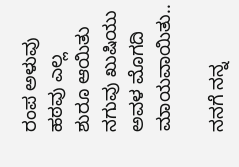ರಂಪ ಅಳುವು ಹಠವು ಎಲ್ಲ
ಶುರೂ ಆಯಿತು
ನಗುವು ಖುಷಿಯು ಅವಳ ಮೊಗದಿ
ಮಾಯವಾಯಿತು..

ನನಗೆ ನನ್ನ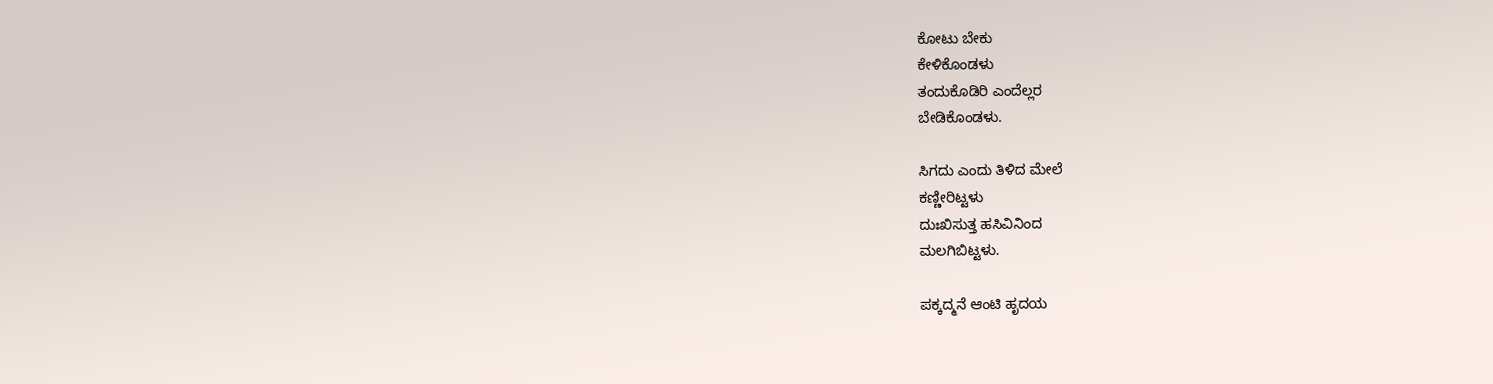ಕೋಟು ಬೇಕು
ಕೇಳಿಕೊಂಡಳು
ತಂದುಕೊಡಿರಿ ಎಂದೆಲ್ಲರ
ಬೇಡಿಕೊಂಡಳು.

ಸಿಗದು ಎಂದು ತಿಳಿದ ಮೇಲೆ
ಕಣ್ಣೀರಿಟ್ಟಳು
ದುಃಖಿಸುತ್ತ ಹಸಿವಿನಿಂದ
ಮಲಗಿಬಿಟ್ಟಳು.

ಪಕ್ಕದ್ಮನೆ ಆಂಟಿ ಹೃದಯ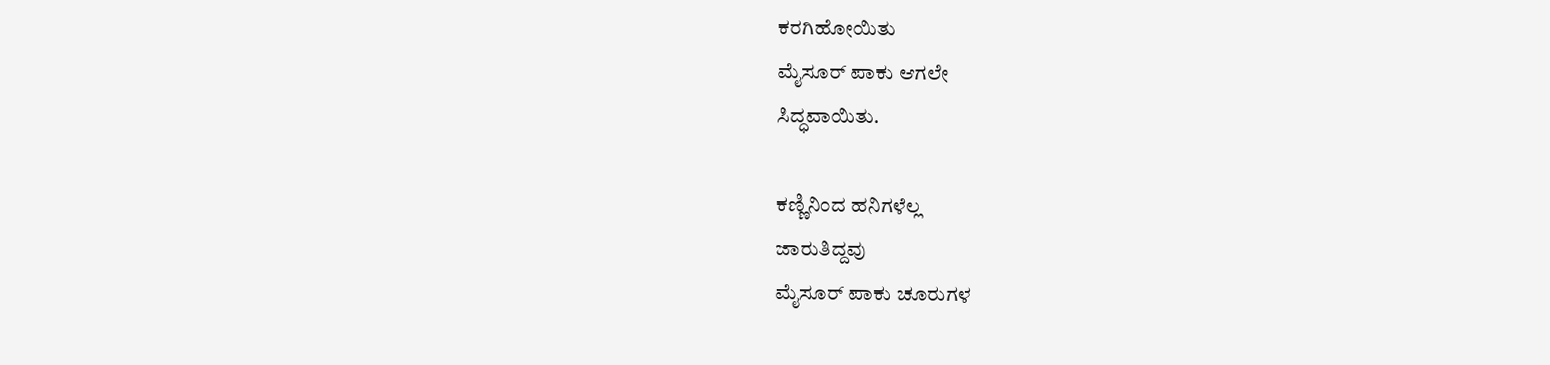ಕರಗಿಹೋಯಿತು
ಮೈಸೂರ್ ಪಾಕು ಆಗಲೇ
ಸಿದ್ಧವಾಯಿತು.

ಕಣ್ಣಿನಿಂದ ಹನಿಗಳೆಲ್ಲ
ಜಾರುತಿದ್ದವು
ಮೈಸೂರ್ ಪಾಕು ಚೂರುಗಳ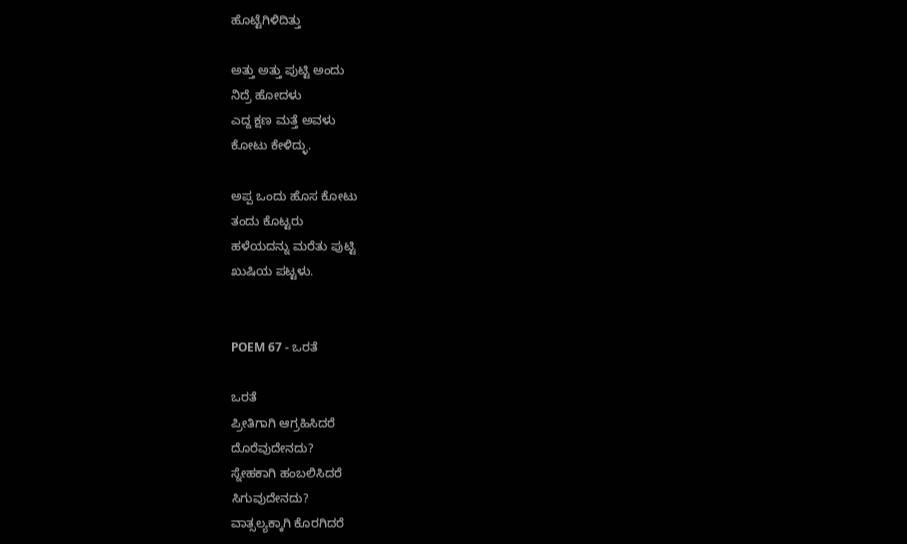ಹೊಟ್ಟೆಗಿಳಿದಿತ್ತು

ಅತ್ತು ಅತ್ತು ಪುಟ್ಟಿ ಅಂದು
ನಿದ್ರೆ ಹೋದಳು
ಎದ್ದ ಕ್ಷಣ ಮತ್ತೆ ಅವಳು
ಕೋಟು ಕೇಳಿದ್ಳು.

ಅಪ್ಪ ಒಂದು ಹೊಸ ಕೋಟು
ತಂದು ಕೊಟ್ಟರು
ಹಳೆಯದನ್ನು ಮರೆತು ಪುಟ್ಟಿ
ಖುಷಿಯ ಪಟ್ಟಳು.


POEM 67 - ಒರತೆ

ಒರತೆ
ಪ್ರೀತಿಗಾಗಿ ಆಗ್ರಹಿಸಿದರೆ
ದೊರೆವುದೇನದು?
ಸ್ನೇಹಕಾಗಿ ಹಂಬಲಿಸಿದರೆ
ಸಿಗುವುದೇನದು?
ವಾತ್ಸಲ್ಯಕ್ಕಾಗಿ ಕೊರಗಿದರೆ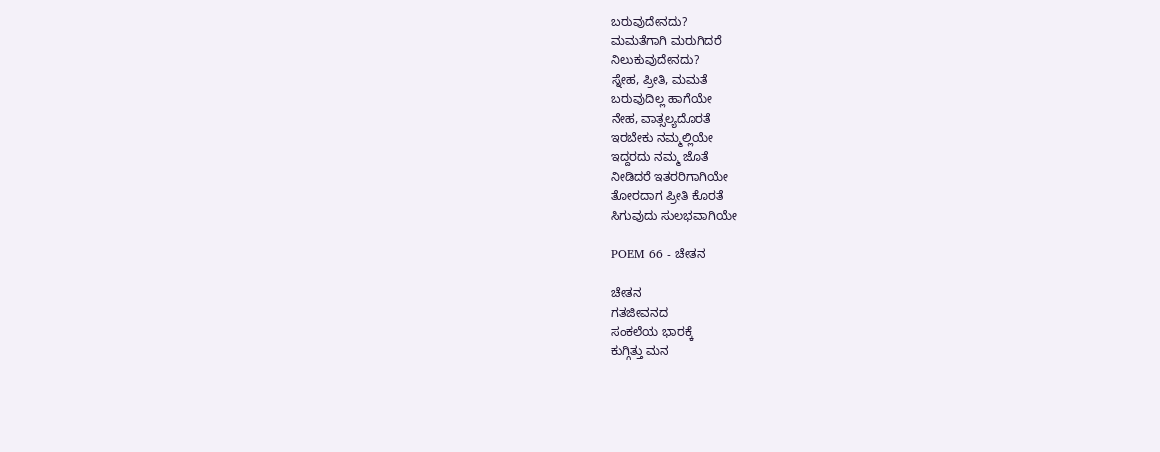ಬರುವುದೇನದು?
ಮಮತೆಗಾಗಿ ಮರುಗಿದರೆ
ನಿಲುಕುವುದೇನದು?
ಸ್ನೇಹ, ಪ್ರೀತಿ, ಮಮತೆ
ಬರುವುದಿಲ್ಲ ಹಾಗೆಯೇ
ನೇಹ, ವಾತ್ಸಲ್ಯದೊರತೆ
ಇರಬೇಕು ನಮ್ಮಲ್ಲಿಯೇ
ಇದ್ದರದು ನಮ್ಮ ಜೊತೆ
ನೀಡಿದರೆ ಇತರರಿಗಾಗಿಯೇ
ತೋರದಾಗ ಪ್ರೀತಿ ಕೊರತೆ
ಸಿಗುವುದು ಸುಲಭವಾಗಿಯೇ

POEM 66 - ಚೇತನ

ಚೇತನ
ಗತಜೀವನದ
ಸಂಕಲೆಯ ಭಾರಕ್ಕೆ
ಕುಗ್ಗಿತ್ತು ಮನ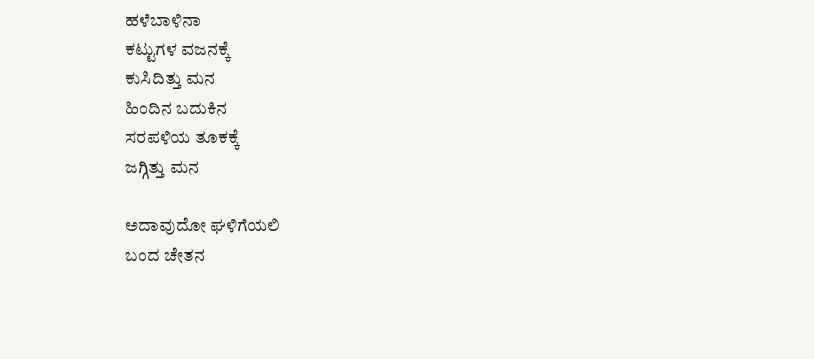ಹಳೆಬಾಳಿನಾ
ಕಟ್ಟುಗಳ ವಜನಕ್ಕೆ
ಕುಸಿದಿತ್ತು ಮನ
ಹಿಂದಿನ ಬದುಕಿನ
ಸರಪಳಿಯ ತೂಕಕ್ಕೆ
ಜಗ್ಗಿತ್ತು ಮನ

ಅದಾವುದೋ ಘಳಿಗೆಯಲಿ
ಬಂದ ಚೇತನ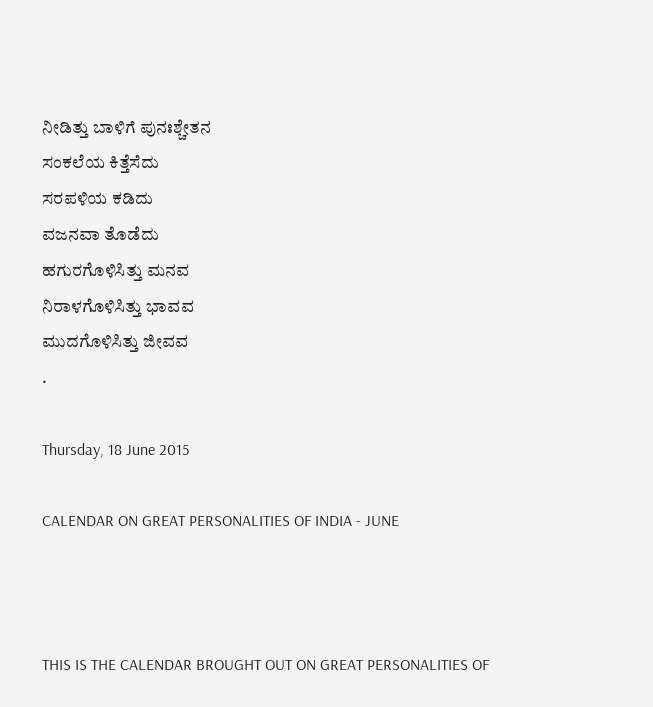ನೀಡಿತ್ತು ಬಾಳಿಗೆ ಪುನಃಶ್ಚೇತನ
ಸಂಕಲೆಯ ಕಿತ್ತೆಸೆದು
ಸರಪಳಿಯ ಕಡಿದು
ವಜನವಾ ತೊಡೆದು
ಹಗುರಗೊಳಿಸಿತ್ತು ಮನವ
ನಿರಾಳಗೊಳಿಸಿತ್ತು ಭಾವವ
ಮುದಗೊಳಿಸಿತ್ತು ಜೀವವ
.

Thursday, 18 June 2015

CALENDAR ON GREAT PERSONALITIES OF INDIA - JUNE



THIS IS THE CALENDAR BROUGHT OUT ON GREAT PERSONALITIES OF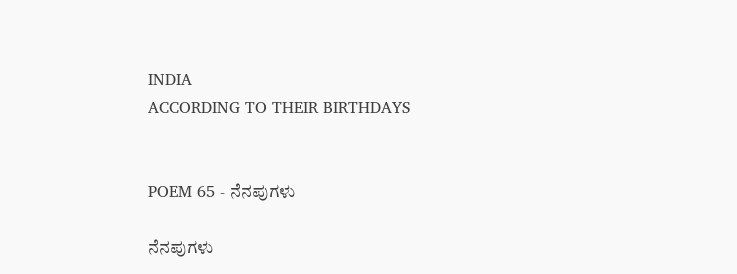INDIA
ACCORDING TO THEIR BIRTHDAYS


POEM 65 - ನೆನಪುಗಳು

ನೆನಪುಗಳು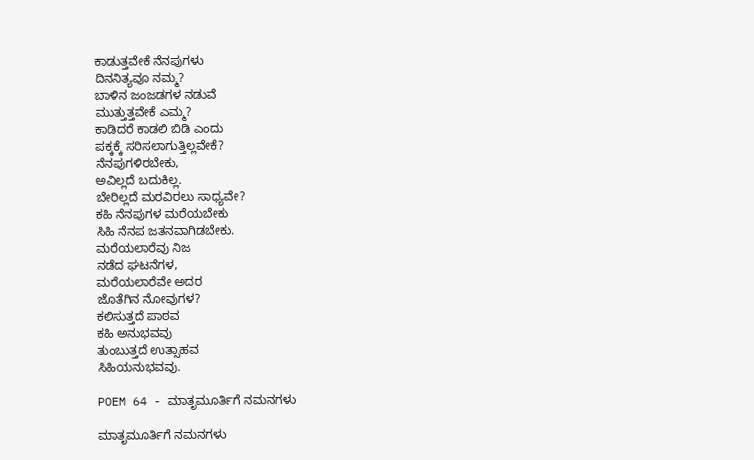ಕಾಡುತ್ತವೇಕೆ ನೆನಪುಗಳು
ದಿನನಿತ್ಯವೂ ನಮ್ಮ?
ಬಾಳಿನ ಜಂಜಡಗಳ ನಡುವೆ
ಮುತ್ತುತ್ತವೇಕೆ ಎಮ್ಮ?
ಕಾಡಿದರೆ ಕಾಡಲಿ ಬಿಡಿ ಎಂದು
ಪಕ್ಕಕ್ಕೆ ಸರಿಸಲಾಗುತ್ತಿಲ್ಲವೇಕೆ?
ನೆನಪುಗಳಿರಬೇಕು,
ಅವಿಲ್ಲದೆ ಬದುಕಿಲ್ಲ.
ಬೇರಿಲ್ಲದೆ ಮರವಿರಲು ಸಾಧ್ಯವೇ?
ಕಹಿ ನೆನಪುಗಳ ಮರೆಯಬೇಕು
ಸಿಹಿ ನೆನಪ ಜತನವಾಗಿಡಬೇಕು.
ಮರೆಯಲಾರೆವು ನಿಜ
ನಡೆದ ಘಟನೆಗಳ,
ಮರೆಯಲಾರೆವೇ ಅದರ
ಜೊತೆಗಿನ ನೋವುಗಳ?
ಕಲಿಸುತ್ತದೆ ಪಾಠವ
ಕಹಿ ಅನುಭವವು
ತುಂಬುತ್ತದೆ ಉತ್ಸಾಹವ
ಸಿಹಿಯನುಭವವು.

POEM 64 - ಮಾತೃಮೂರ್ತಿಗೆ ನಮನಗಳು

ಮಾತೃಮೂರ್ತಿಗೆ ನಮನಗಳು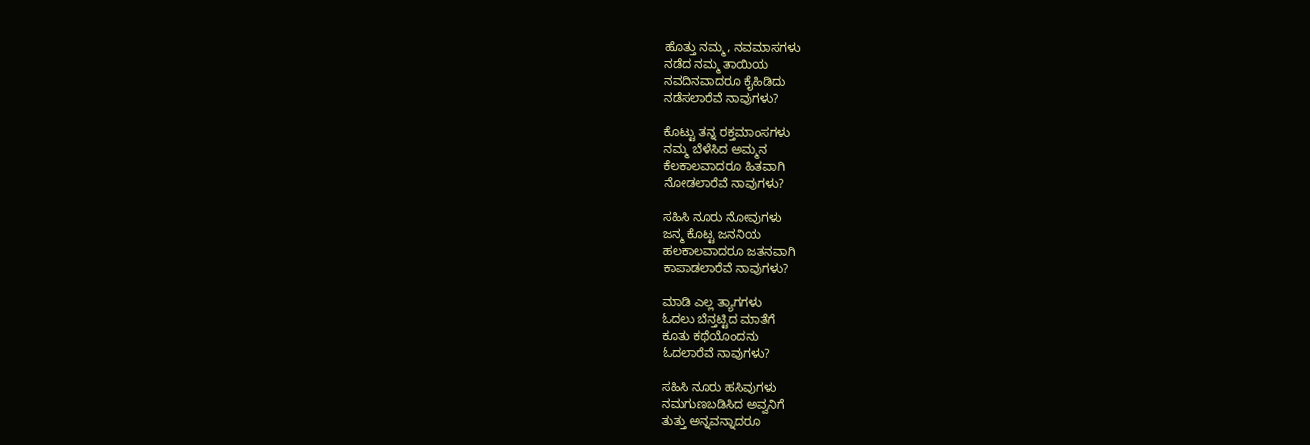ಹೊತ್ತು ನಮ್ಮ, ನವಮಾಸಗಳು
ನಡೆದ ನಮ್ಮ ತಾಯಿಯ
ನವದಿನವಾದರೂ ಕೈಹಿಡಿದು
ನಡೆಸಲಾರೆವೆ ನಾವುಗಳು?

ಕೊಟ್ಟು ತನ್ನ ರಕ್ತಮಾಂಸಗಳು
ನಮ್ಮ ಬೆಳೆಸಿದ ಅಮ್ಮನ
ಕೆಲಕಾಲವಾದರೂ ಹಿತವಾಗಿ
ನೋಡಲಾರೆವೆ ನಾವುಗಳು?

ಸಹಿಸಿ ನೂರು ನೋವುಗಳು
ಜನ್ಮ ಕೊಟ್ಟ ಜನನಿಯ
ಹಲಕಾಲವಾದರೂ ಜತನವಾಗಿ
ಕಾಪಾಡಲಾರೆವೆ ನಾವುಗಳು?

ಮಾಡಿ ಎಲ್ಲ ತ್ಯಾಗಗಳು
ಓದಲು ಬೆನ್ತಟ್ಟಿದ ಮಾತೆಗೆ
ಕೂತು ಕಥೆಯೊಂದನು
ಓದಲಾರೆವೆ ನಾವುಗಳು?

ಸಹಿಸಿ ನೂರು ಹಸಿವುಗಳು
ನಮಗುಣಬಡಿಸಿದ ಅವ್ವನಿಗೆ
ತುತ್ತು ಅನ್ನವನ್ನಾದರೂ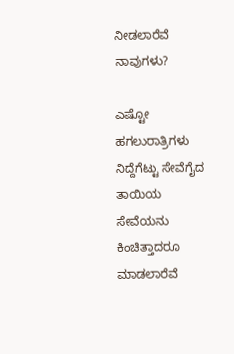ನೀಡಲಾರೆವೆ ನಾವುಗಳು?

ಎಷ್ಟೋ ಹಗಲುರಾತ್ರಿಗಳು
ನಿದ್ದೆಗೆಟ್ಟು ಸೇವೆಗೈದ ತಾಯಿಯ
ಸೇವೆಯನು ಕಿಂಚಿತ್ತಾದರೂ
ಮಾಡಲಾರೆವೆ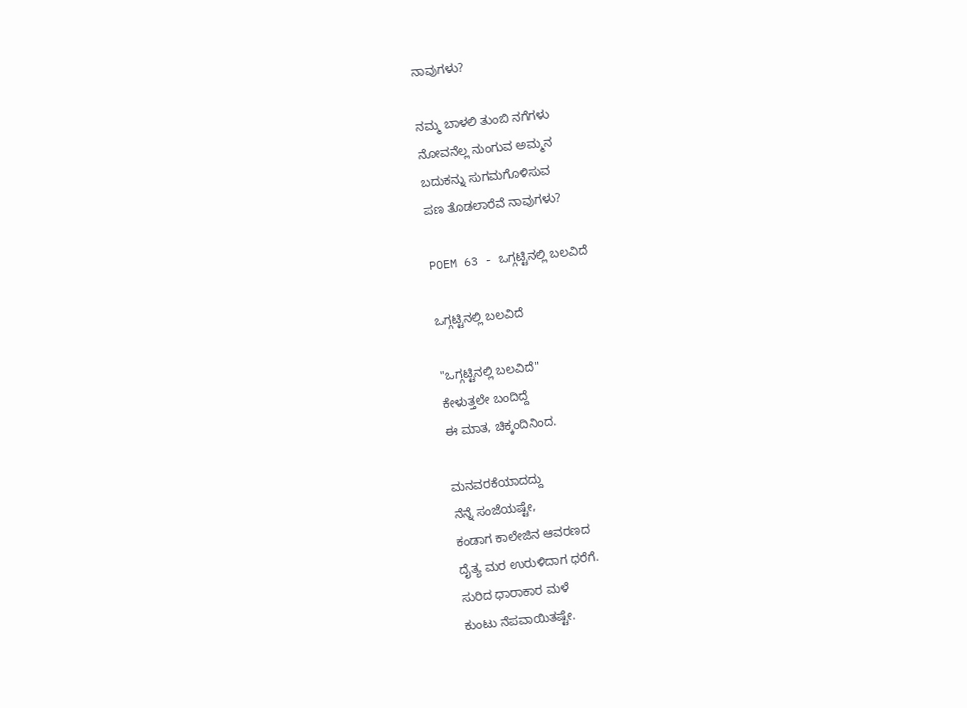ನಾವುಗಳು?

ನಮ್ಮ ಬಾಳಲಿ ತುಂಬಿ ನಗೆಗಳು
ನೋವನೆಲ್ಲ ನುಂಗುವ ಅಮ್ಮನ
ಬದುಕನ್ನು ಸುಗಮಗೊಳಿಸುವ
ಪಣ ತೊಡಲಾರೆವೆ ನಾವುಗಳು?

POEM 63 - ಒಗ್ಗಟ್ಟಿನಲ್ಲಿ ಬಲವಿದೆ

ಒಗ್ಗಟ್ಟಿನಲ್ಲಿ ಬಲವಿದೆ

"ಒಗ್ಗಟ್ಟಿನಲ್ಲಿ ಬಲವಿದೆ"
ಕೇಳುತ್ತಲೇ ಬಂದಿದ್ದೆ
ಈ ಮಾತ, ಚಿಕ್ಕಂದಿನಿಂದ.

ಮನವರಕೆಯಾದದ್ದು
ನೆನ್ನೆ ಸಂಜೆಯಷ್ಟೇ,
ಕಂಡಾಗ ಕಾಲೇಜಿನ ಆವರಣದ
ದೈತ್ಯ ಮರ ಉರುಳಿದಾಗ ಧರೆಗೆ.
ಸುರಿದ ಧಾರಾಕಾರ ಮಳೆ
ಕುಂಟು ನೆಪವಾಯಿತಷ್ಟೇ.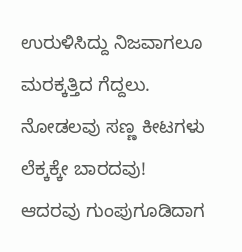ಉರುಳಿಸಿದ್ದು ನಿಜವಾಗಲೂ
ಮರಕ್ಕತ್ತಿದ ಗೆದ್ದಲು.
ನೋಡಲವು ಸಣ್ಣ ಕೀಟಗಳು
ಲೆಕ್ಕಕ್ಕೇ ಬಾರದವು!
ಆದರವು ಗುಂಪುಗೂಡಿದಾಗ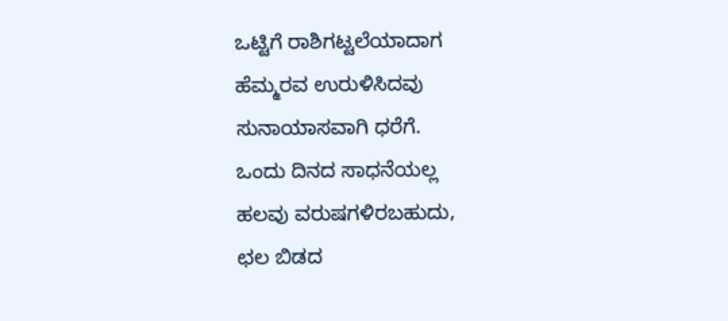ಒಟ್ಟಿಗೆ ರಾಶಿಗಟ್ಟಲೆಯಾದಾಗ
ಹೆಮ್ಮರವ ಉರುಳಿಸಿದವು
ಸುನಾಯಾಸವಾಗಿ ಧರೆಗೆ.
ಒಂದು ದಿನದ ಸಾಧನೆಯಲ್ಲ
ಹಲವು ವರುಷಗಳಿರಬಹುದು,
ಛಲ ಬಿಡದ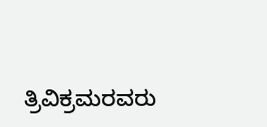ತ್ರಿವಿಕ್ರಮರವರು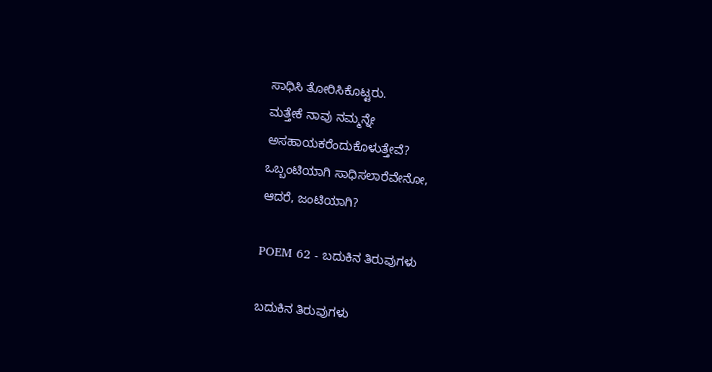ಸಾಧಿಸಿ ತೋರಿಸಿಕೊಟ್ಟರು.
ಮತ್ತೇಕೆ ನಾವು ನಮ್ಮನ್ನೇ
ಅಸಹಾಯಕರೆಂದುಕೊಳುತ್ತೇವೆ?
ಒಬ್ಬಂಟಿಯಾಗಿ ಸಾಧಿಸಲಾರೆವೇನೋ,
ಆದರೆ, ಜಂಟಿಯಾಗಿ?

POEM 62 - ಬದುಕಿನ ತಿರುವುಗಳು

ಬದುಕಿನ ತಿರುವುಗಳು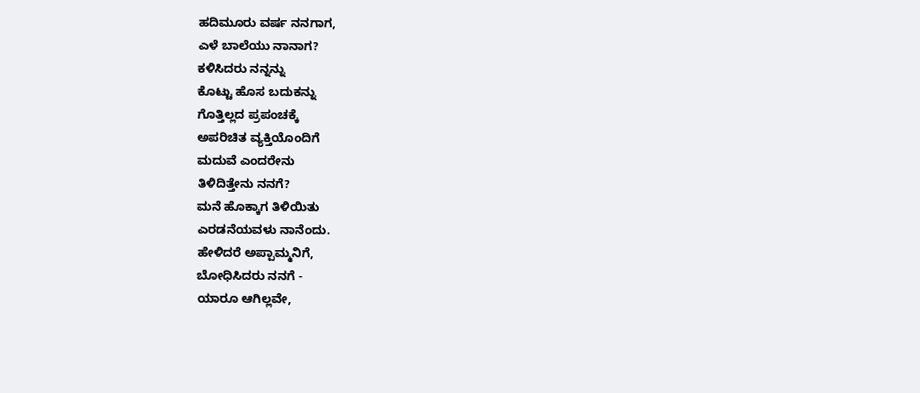ಹದಿಮೂರು ವರ್ಷ ನನಗಾಗ,
ಎಳೆ ಬಾಲೆಯು ನಾನಾಗ?
ಕಳಿಸಿದರು ನನ್ನನ್ನು
ಕೊಟ್ಟು ಹೊಸ ಬದುಕನ್ನು
ಗೊತ್ತಿಲ್ಲದ ಪ್ರಪಂಚಕ್ಕೆ
ಅಪರಿಚಿತ ವ್ಯಕ್ತಿಯೊಂದಿಗೆ
ಮದುವೆ ಎಂದರೇನು
ತಿಳಿದಿತ್ತೇನು ನನಗೆ?
ಮನೆ ಹೊಕ್ಕಾಗ ತಿಳಿಯಿತು
ಎರಡನೆಯವಳು ನಾನೆಂದು.
ಹೇಳಿದರೆ ಅಪ್ಪಾಮ್ಮನಿಗೆ,
ಬೋಧಿಸಿದರು ನನಗೆ -
ಯಾರೂ ಆಗಿಲ್ಲವೇ,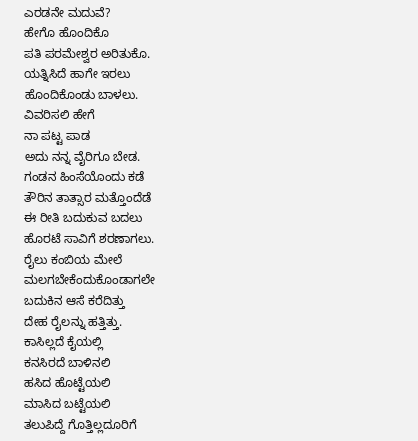ಎರಡನೇ ಮದುವೆ?
ಹೇಗೊ ಹೊಂದಿಕೊ
ಪತಿ ಪರಮೇಶ್ವರ ಅರಿತುಕೊ.
ಯತ್ನಿಸಿದೆ ಹಾಗೇ ಇರಲು
ಹೊಂದಿಕೊಂಡು ಬಾಳಲು.
ವಿವರಿಸಲಿ ಹೇಗೆ
ನಾ ಪಟ್ಟ ಪಾಡ
ಅದು ನನ್ನ ವೈರಿಗೂ ಬೇಡ.
ಗಂಡನ ಹಿಂಸೆಯೊಂದು ಕಡೆ
ತೌರಿನ ತಾತ್ಸಾರ ಮತ್ತೊಂದೆಡೆ
ಈ ರೀತಿ ಬದುಕುವ ಬದಲು
ಹೊರಟೆ ಸಾವಿಗೆ ಶರಣಾಗಲು.
ರೈಲು ಕಂಬಿಯ ಮೇಲೆ
ಮಲಗಬೇಕೆಂದುಕೊಂಡಾಗಲೇ
ಬದುಕಿನ ಆಸೆ ಕರೆದಿತ್ತು
ದೇಹ ರೈಲನ್ನು ಹತ್ತಿತ್ತು.
ಕಾಸಿಲ್ಲದೆ ಕೈಯಲ್ಲಿ
ಕನಸಿರದೆ ಬಾಳಿನಲಿ
ಹಸಿದ ಹೊಟ್ಟೆಯಲಿ
ಮಾಸಿದ ಬಟ್ಟೆಯಲಿ
ತಲುಪಿದ್ದೆ ಗೊತ್ತಿಲ್ಲದೂರಿಗೆ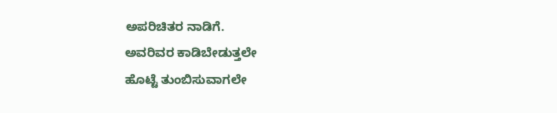ಅಪರಿಚಿತರ ನಾಡಿಗೆ.
ಅವರಿವರ ಕಾಡಿಬೇಡುತ್ತಲೇ
ಹೊಟ್ಟೆ ತುಂಬಿಸುವಾಗಲೇ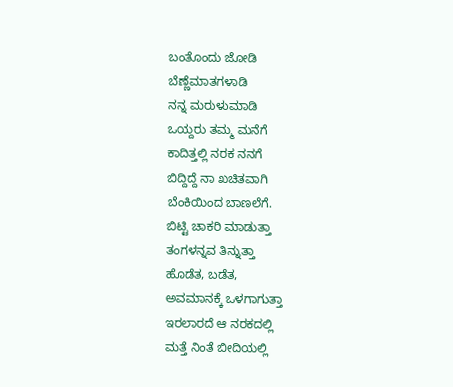ಬಂತೊಂದು ಜೋಡಿ
ಬೆಣ್ಣೆಮಾತಗಳಾಡಿ
ನನ್ನ ಮರುಳುಮಾಡಿ
ಒಯ್ದರು ತಮ್ಮ ಮನೆಗೆ
ಕಾದಿತ್ತಲ್ಲಿ ನರಕ ನನಗೆ
ಬಿದ್ದಿದ್ದೆ ನಾ ಖಚಿತವಾಗಿ
ಬೆಂಕಿಯಿಂದ ಬಾಣಲೆಗೆ.
ಬಿಟ್ಟಿ ಚಾಕರಿ ಮಾಡುತ್ತಾ
ತಂಗಳನ್ನವ ತಿನ್ನುತ್ತಾ
ಹೊಡೆತ, ಬಡೆತ,
ಅವಮಾನಕ್ಕೆ ಒಳಗಾಗುತ್ತಾ
ಇರಲಾರದೆ ಆ ನರಕದಲ್ಲಿ
ಮತ್ತೆ ನಿಂತೆ ಬೀದಿಯಲ್ಲಿ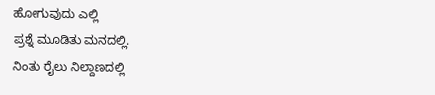ಹೋಗುವುದು ಎಲ್ಲಿ
ಪ್ರಶ್ನೆ ಮೂಡಿತು ಮನದಲ್ಲಿ.
ನಿಂತು ರೈಲು ನಿಲ್ದಾಣದಲ್ಲಿ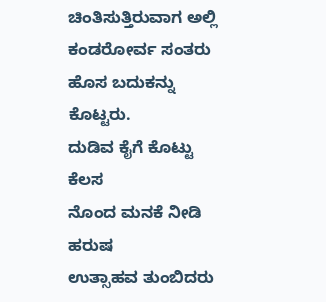ಚಿಂತಿಸುತ್ತಿರುವಾಗ ಅಲ್ಲಿ
ಕಂಡರೋರ್ವ ಸಂತರು
ಹೊಸ ಬದುಕನ್ನು ಕೊಟ್ಟರು.
ದುಡಿವ ಕೈಗೆ ಕೊಟ್ಟು ಕೆಲಸ
ನೊಂದ ಮನಕೆ ನೀಡಿ ಹರುಷ
ಉತ್ಸಾಹವ ತುಂಬಿದರು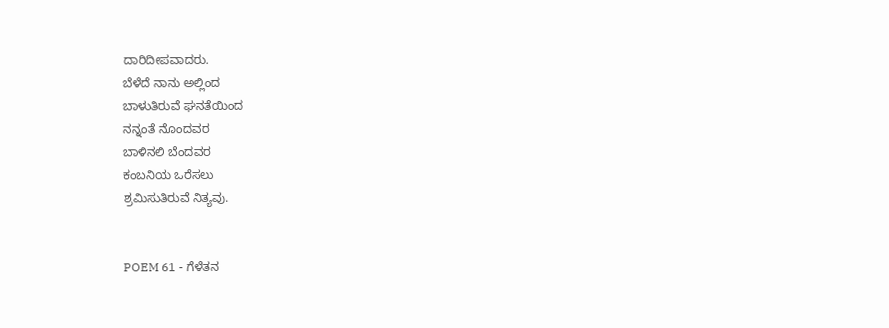ದಾರಿದೀಪವಾದರು.
ಬೆಳೆದೆ ನಾನು ಅಲ್ಲಿಂದ
ಬಾಳುತಿರುವೆ ಘನತೆಯಿಂದ
ನನ್ನಂತೆ ನೊಂದವರ
ಬಾಳಿನಲಿ ಬೆಂದವರ
ಕಂಬನಿಯ ಒರೆಸಲು
ಶ್ರಮಿಸುತಿರುವೆ ನಿತ್ಯವು.


POEM 61 - ಗೆಳೆತನ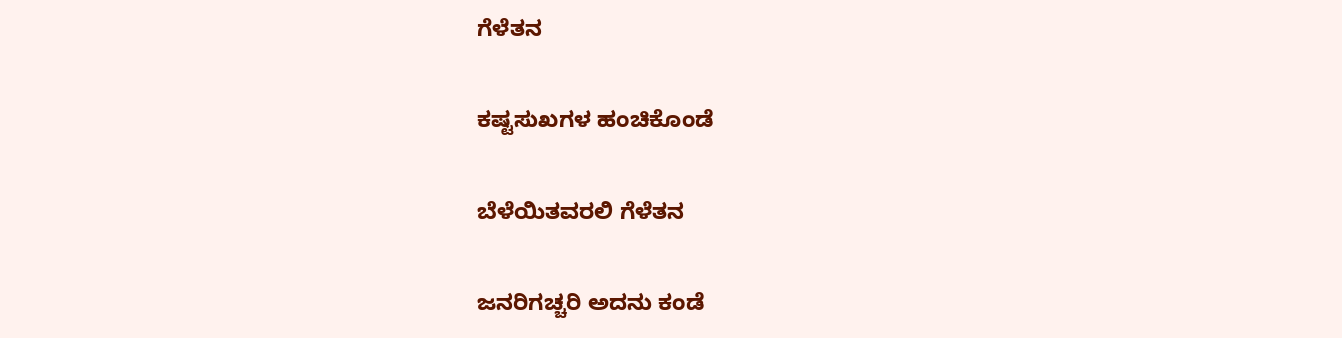ಗೆಳೆತನ

ಕಷ್ಟಸುಖಗಳ ಹಂಚಿಕೊಂಡೆ

ಬೆಳೆಯಿತವರಲಿ ಗೆಳೆತನ

ಜನರಿಗಚ್ಚರಿ ಅದನು ಕಂಡೆ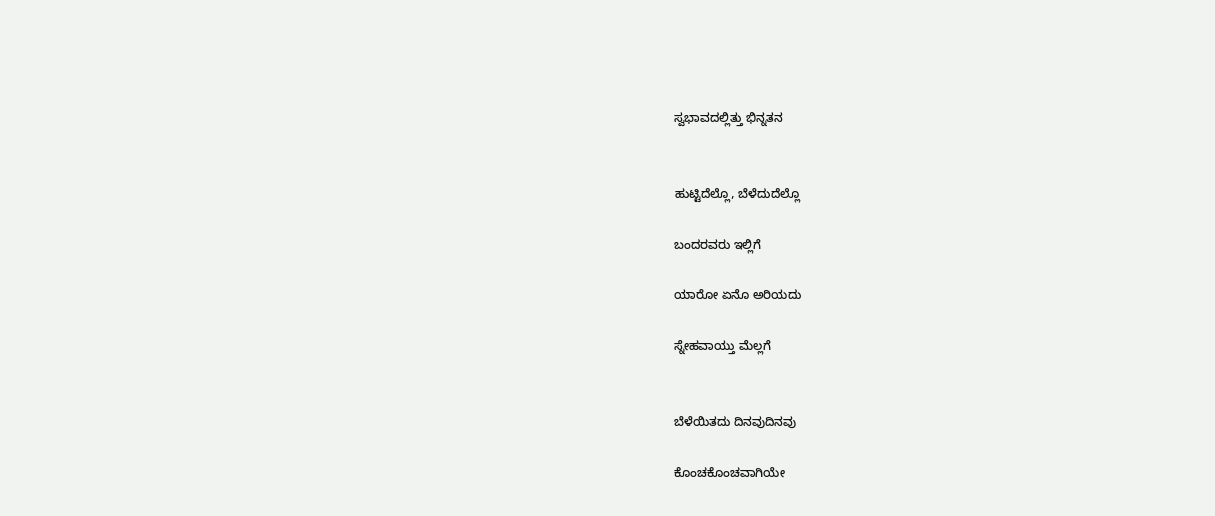ಸ್ವಭಾವದಲ್ಲಿತ್ತು ಭಿನ್ನತನ


ಹುಟ್ಟಿದೆಲ್ಲೊ, ಬೆಳೆದುದೆಲ್ಲೊ

ಬಂದರವರು ಇಲ್ಲಿಗೆ

ಯಾರೋ ಏನೊ ಅರಿಯದು

ಸ್ನೇಹವಾಯ್ತು ಮೆಲ್ಲಗೆ


ಬೆಳೆಯಿತದು ದಿನವುದಿನವು

ಕೊಂಚಕೊಂಚವಾಗಿಯೇ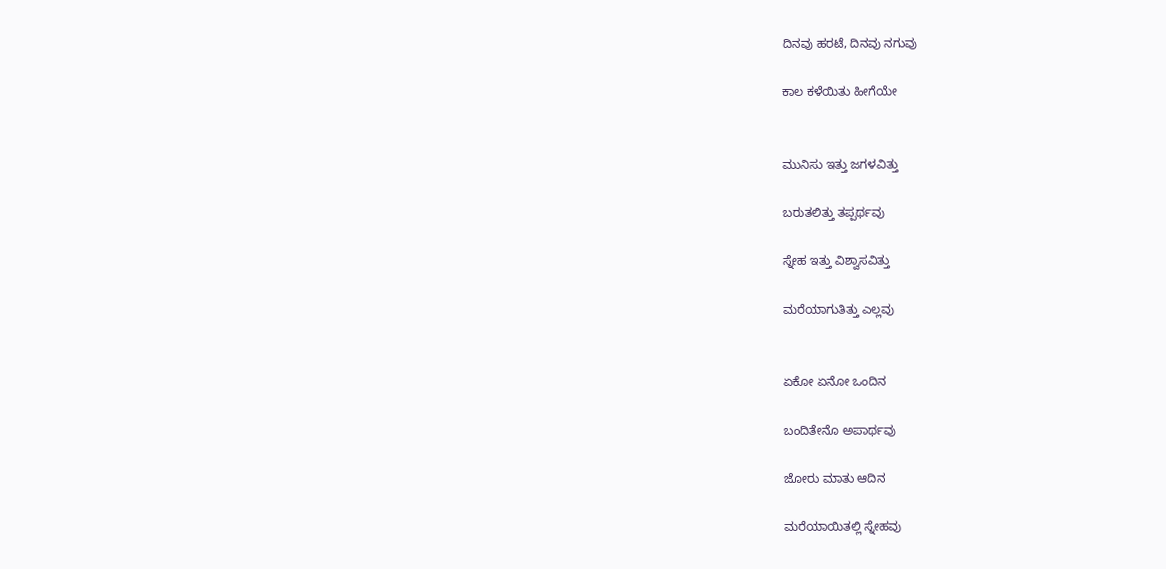ದಿನವು ಹರಟೆ, ದಿನವು ನಗುವು

ಕಾಲ ಕಳೆಯಿತು ಹೀಗೆಯೇ


ಮುನಿಸು ಇತ್ತು ಜಗಳವಿತ್ತು

ಬರುತಲಿತ್ತು ತಪ್ಪರ್ಥವು

ಸ್ನೇಹ ಇತ್ತು ವಿಶ್ವಾಸವಿತ್ತು

ಮರೆಯಾಗುತಿತ್ತು ಎಲ್ಲವು


ಏಕೋ ಏನೋ ಒಂದಿನ

ಬಂದಿತೇನೊ ಅಪಾರ್ಥವು

ಜೋರು ಮಾತು ಆದಿನ

ಮರೆಯಾಯಿತಲ್ಲಿ ಸ್ನೇಹವು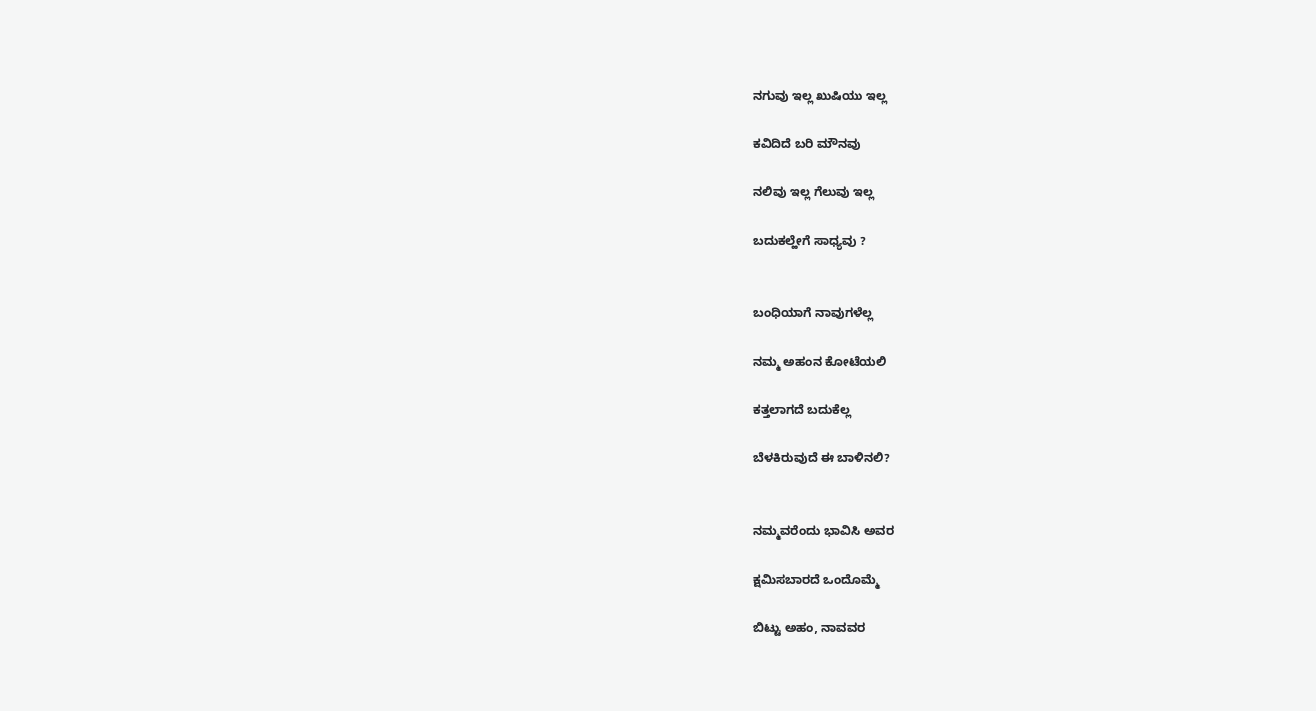ನಗುವು ಇಲ್ಲ ಖುಷಿಯು ಇಲ್ಲ

ಕವಿದಿದೆ ಬರಿ ಮೌನವು

ನಲಿವು ಇಲ್ಲ ಗೆಲುವು ಇಲ್ಲ

ಬದುಕಲ್ಹೇಗೆ ಸಾಧ್ಯವು ?


ಬಂಧಿಯಾಗೆ ನಾವುಗಳೆಲ್ಲ

ನಮ್ಮ ಅಹಂನ ಕೋಟೆಯಲಿ

ಕತ್ತಲಾಗದೆ ಬದುಕೆಲ್ಲ

ಬೆಳಕಿರುವುದೆ ಈ ಬಾಳಿನಲಿ?


ನಮ್ಮವರೆಂದು ಭಾವಿಸಿ ಅವರ

ಕ್ಷಮಿಸಬಾರದೆ ಒಂದೊಮ್ಮೆ

ಬಿಟ್ಟು ಅಹಂ, ನಾವವರ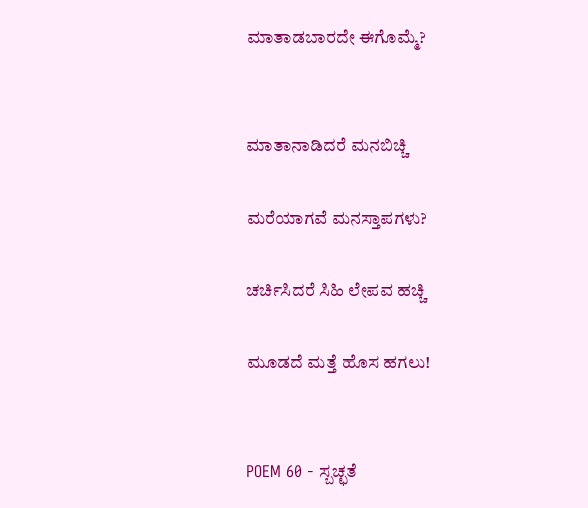ಮಾತಾಡಬಾರದೇ ಈಗೊಮ್ಮೆ?


ಮಾತಾನಾಡಿದರೆ ಮನಬಿಚ್ಚಿ

ಮರೆಯಾಗವೆ ಮನಸ್ತಾಪಗಳು?

ಚರ್ಚಿಸಿದರೆ ಸಿಹಿ ಲೇಪವ ಹಚ್ಚಿ

ಮೂಡದೆ ಮತ್ತೆ ಹೊಸ ಹಗಲು!


POEM 60 - ಸ್ಬಚ್ಛತೆ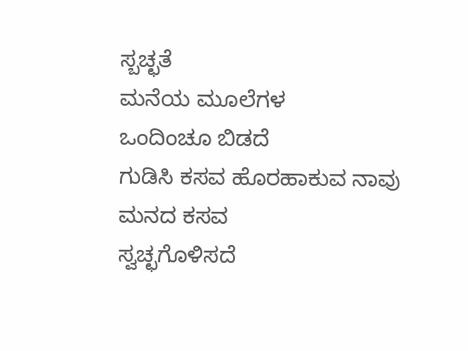ಸ್ಬಚ್ಛತೆ
ಮನೆಯ ಮೂಲೆಗಳ
ಒಂದಿಂಚೂ ಬಿಡದೆ
ಗುಡಿಸಿ ಕಸವ ಹೊರಹಾಕುವ ನಾವು
ಮನದ ಕಸವ
ಸ್ವಚ್ಛಗೊಳಿಸದೆ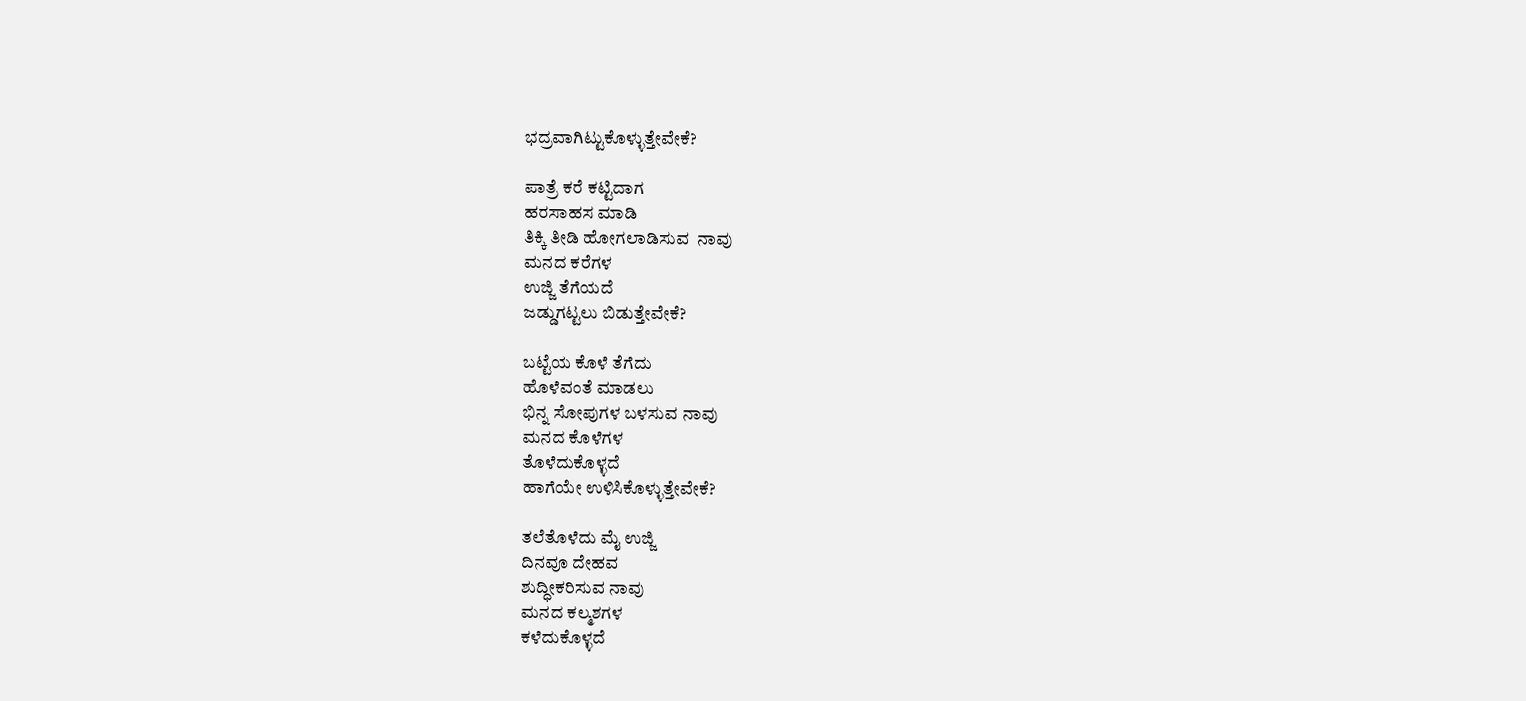ಭದ್ರವಾಗಿಟ್ಟುಕೊಳ್ಳುತ್ತೇವೇಕೆ?

ಪಾತ್ರೆ ಕರೆ ಕಟ್ಟಿದಾಗ
ಹರಸಾಹಸ ಮಾಡಿ
ತಿಕ್ಕಿ ತೀಡಿ ಹೋಗಲಾಡಿಸುವ  ನಾವು
ಮನದ ಕರೆಗಳ
ಉಜ್ಜಿ ತೆಗೆಯದೆ
ಜಡ್ಡುಗಟ್ಟಲು ಬಿಡುತ್ತೇವೇಕೆ?

ಬಟ್ಟೆಯ ಕೊಳೆ ತೆಗೆದು
ಹೊಳೆವಂತೆ ಮಾಡಲು
ಭಿನ್ನ ಸೋಪುಗಳ ಬಳಸುವ ನಾವು
ಮನದ ಕೊಳೆಗಳ
ತೊಳೆದುಕೊಳ್ಳದೆ
ಹಾಗೆಯೇ ಉಳಿಸಿಕೊಳ್ಳುತ್ತೇವೇಕೆ?

ತಲೆತೊಳೆದು ಮೈ ಉಜ್ಜಿ
ದಿನವೂ ದೇಹವ
ಶುದ್ಧೀಕರಿಸುವ ನಾವು
ಮನದ ಕಲ್ಮಶಗಳ
ಕಳೆದುಕೊಳ್ಳದೆ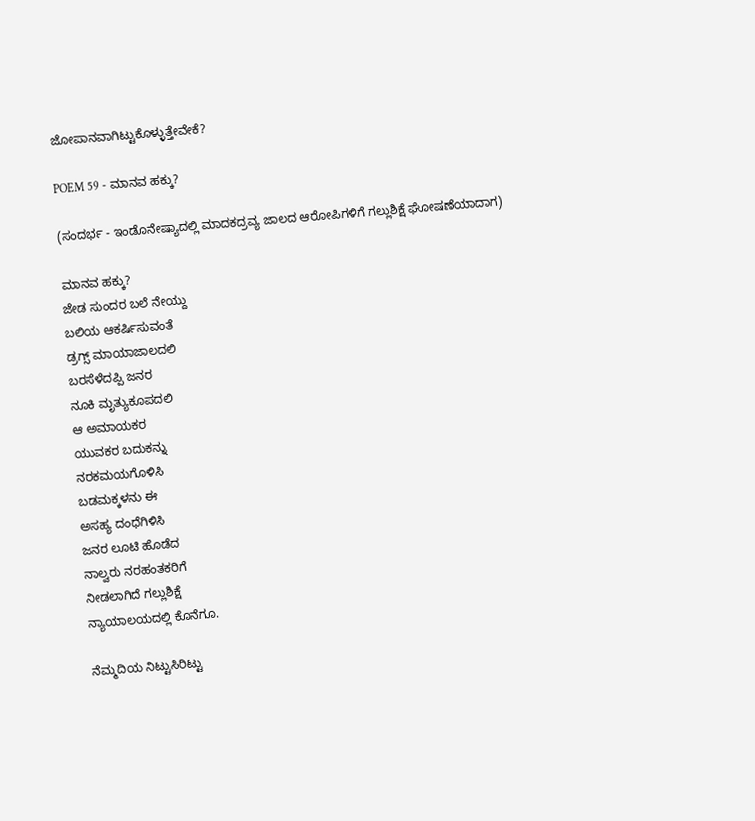ಜೋಪಾನವಾಗಿಟ್ಟುಕೊಳ್ಳುತ್ತೇವೇಕೆ?

POEM 59 - ಮಾನವ ಹಕ್ಕು?

(ಸಂದರ್ಭ - ಇಂಡೊನೇಷ್ಯಾದಲ್ಲಿ ಮಾದಕದ್ರವ್ಯ ಜಾಲದ ಆರೋಪಿಗಳಿಗೆ ಗಲ್ಲುಶಿಕ್ಷೆ ಘೋಷಣೆಯಾದಾಗ)

ಮಾನವ ಹಕ್ಕು?
ಜೇಡ ಸುಂದರ ಬಲೆ ನೇಯ್ದು
ಬಲಿಯ ಆಕರ್ಷಿಸುವಂತೆ
ಡ್ರಗ್ಸ್ ಮಾಯಾಜಾಲದಲಿ
ಬರಸೆಳೆದಪ್ಪಿ ಜನರ
ನೂಕಿ ಮೃತ್ಯುಕೂಪದಲಿ
ಆ ಅಮಾಯಕರ
ಯುವಕರ ಬದುಕನ್ನು
ನರಕಮಯಗೊಳಿಸಿ
ಬಡಮಕ್ಕಳನು ಈ
ಅಸಹ್ಯ ದಂಧೆಗಿಳಿಸಿ
ಜನರ ಲೂಟಿ ಹೊಡೆದ
ನಾಲ್ವರು ನರಹಂತಕರಿಗೆ
ನೀಡಲಾಗಿದೆ ಗಲ್ಲುಶಿಕ್ಷೆ
ನ್ಯಾಯಾಲಯದಲ್ಲಿ ಕೊನೆಗೂ.

ನೆಮ್ಮದಿಯ ನಿಟ್ಟುಸಿರಿಟ್ಟು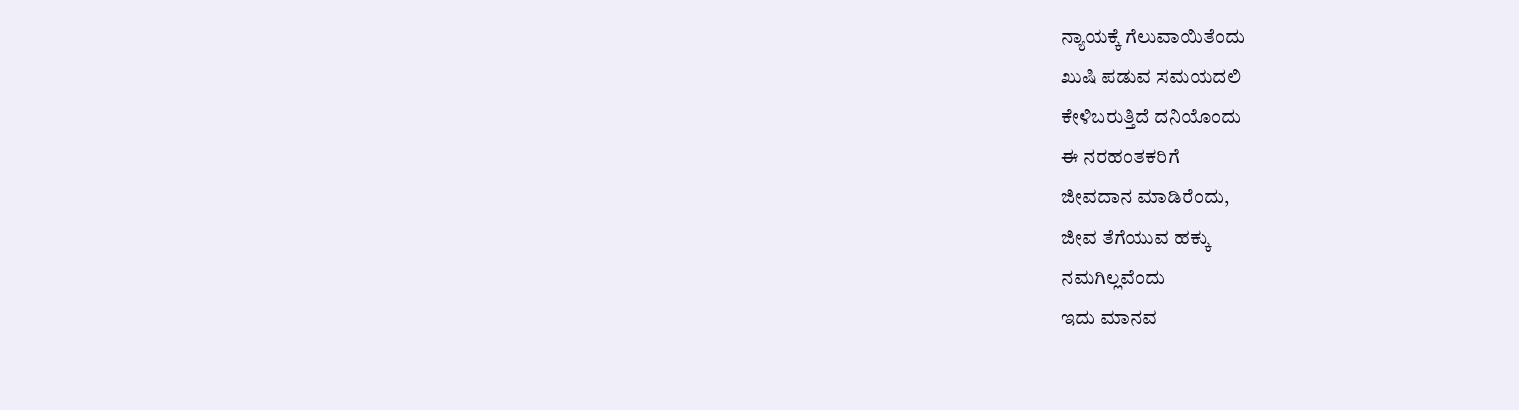ನ್ಯಾಯಕ್ಕೆ ಗೆಲುವಾಯಿತೆಂದು
ಖುಷಿ ಪಡುವ ಸಮಯದಲಿ
ಕೇಳಿಬರುತ್ತಿದೆ ದನಿಯೊಂದು
ಈ ನರಹಂತಕರಿಗೆ
ಜೀವದಾನ ಮಾಡಿರೆಂದು,
ಜೀವ ತೆಗೆಯುವ ಹಕ್ಕು
ನಮಗಿಲ್ಲವೆಂದು
ಇದು ಮಾನವ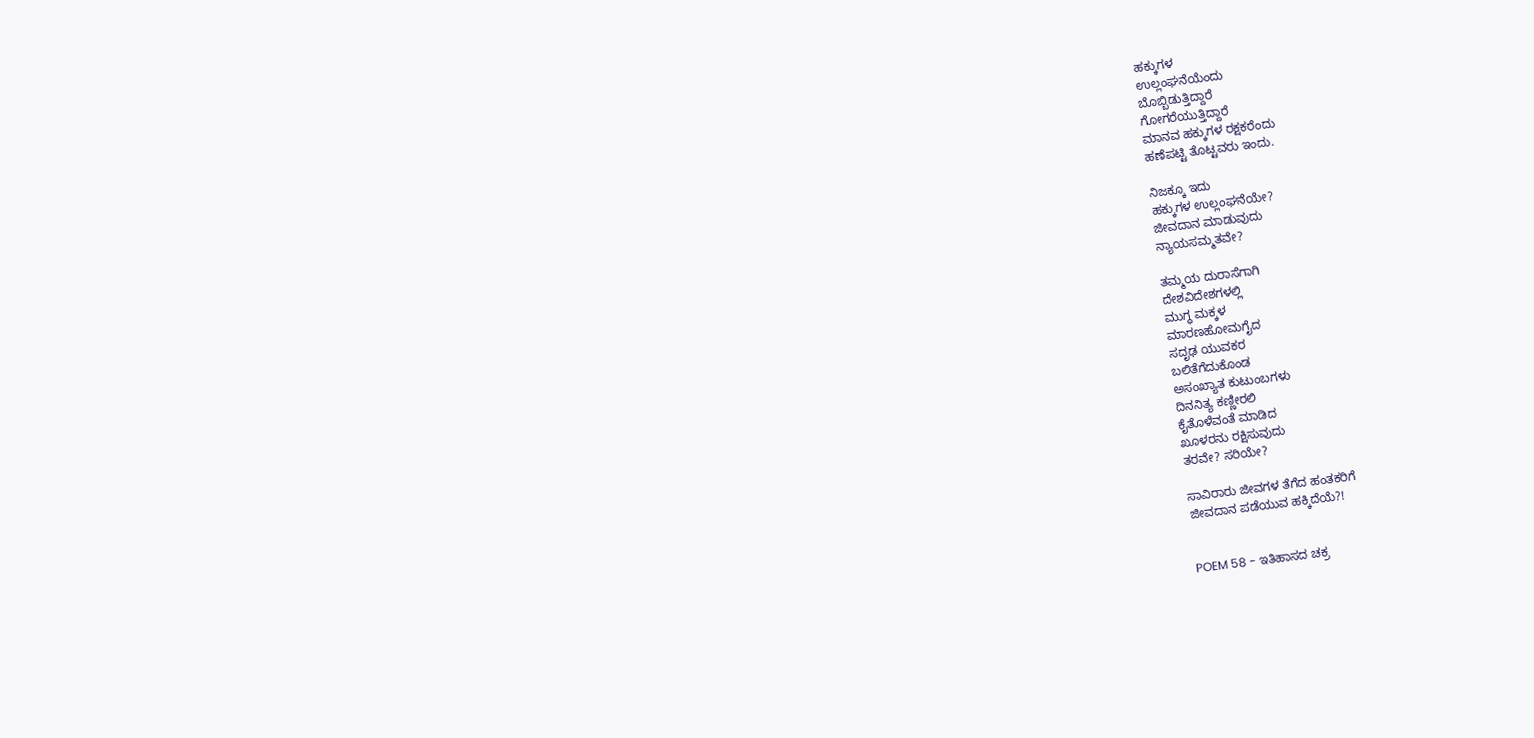ಹಕ್ಕುಗಳ
ಉಲ್ಲಂಘನೆಯೆಂದು
ಬೊಬ್ಬಿಡುತ್ತಿದ್ದಾರೆ
ಗೋಗರೆಯುತ್ತಿದ್ದಾರೆ
ಮಾನವ ಹಕ್ಕುಗಳ ರಕ್ಷಕರೆಂದು
ಹಣೆಪಟ್ಟಿ ತೊಟ್ಟವರು ಇಂದು.

ನಿಜಕ್ಕೂ ಇದು
ಹಕ್ಕುಗಳ ಉಲ್ಲಂಘನೆಯೇ?
ಜೀವದಾನ ಮಾಡುವುದು
ನ್ಯಾಯಸಮ್ಮತವೇ?

ತಮ್ಮಯ ದುರಾಸೆಗಾಗಿ
ದೇಶವಿದೇಶಗಳಲ್ಲಿ
ಮುಗ್ಧ ಮಕ್ಕಳ
ಮಾರಣಹೋಮಗೈದ
ಸದೃಢ ಯುವಕರ
ಬಲಿತೆಗೆದುಕೊಂಡ
ಅಸಂಖ್ಯಾತ ಕುಟುಂಬಗಳು
ದಿನನಿತ್ಯ ಕಣ್ಣೀರಲಿ
ಕೈತೊಳೆವಂತೆ ಮಾಡಿದ
ಖೂಳರನು ರಕ್ಷಿಸುವುದು
ತರವೇ? ಸರಿಯೇ?

ಸಾವಿರಾರು ಜೀವಗಳ ತೆಗೆದ ಹಂತಕರಿಗೆ
ಜೀವದಾನ ಪಡೆಯುವ ಹಕ್ಕಿದೆಯೆ?!


POEM 58 - ಇತಿಹಾಸದ ಚಕ್ರ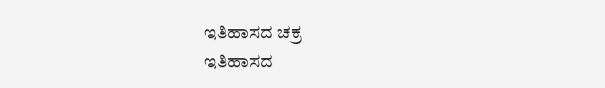ಇತಿಹಾಸದ ಚಕ್ರ
ಇತಿಹಾಸದ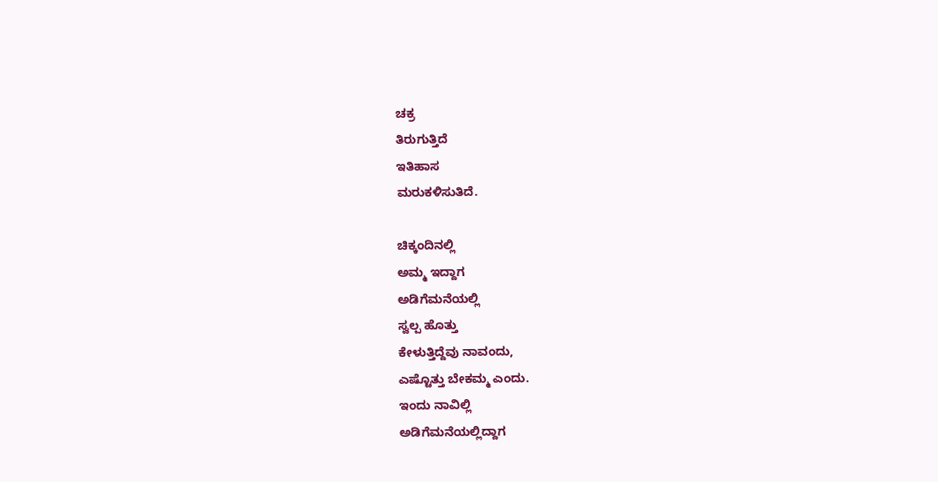ಚಕ್ರ
ತಿರುಗುತ್ತಿದೆ
ಇತಿಹಾಸ
ಮರುಕಳಿಸುತಿದೆ.

ಚಿಕ್ಕಂದಿನಲ್ಲಿ
ಅಮ್ಮ ಇದ್ದಾಗ
ಅಡಿಗೆಮನೆಯಲ್ಲಿ
ಸ್ವಲ್ಪ ಹೊತ್ತು
ಕೇಳುತ್ತಿದ್ದೆವು ನಾವಂದು,
ಎಷ್ಟೊತ್ತು ಬೇಕಮ್ಮ ಎಂದು.
ಇಂದು ನಾವಿಲ್ಲಿ
ಅಡಿಗೆಮನೆಯಲ್ಲಿದ್ದಾಗ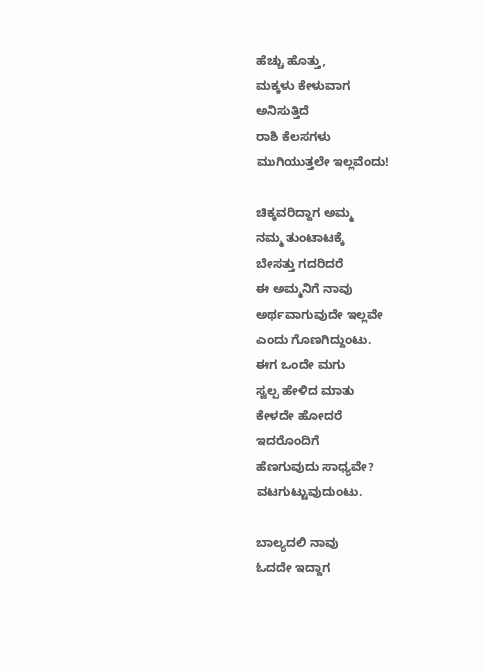ಹೆಚ್ಚು ಹೊತ್ತು,
ಮಕ್ಕಳು ಕೇಳುವಾಗ
ಅನಿಸುತ್ತಿದೆ
ರಾಶಿ ಕೆಲಸಗಳು
ಮುಗಿಯುತ್ತಲೇ ಇಲ್ಲವೆಂದು!

ಚಿಕ್ಕವರಿದ್ದಾಗ ಅಮ್ಮ
ನಮ್ಮ ತುಂಟಾಟಕ್ಕೆ
ಬೇಸತ್ತು ಗದರಿದರೆ
ಈ ಅಮ್ಮನಿಗೆ ನಾವು
ಅರ್ಥವಾಗುವುದೇ ಇಲ್ಲವೇ
ಎಂದು ಗೊಣಗಿದ್ದುಂಟು.
ಈಗ ಒಂದೇ ಮಗು
ಸ್ವಲ್ಪ ಹೇಳಿದ ಮಾತು
ಕೇಳದೇ ಹೋದರೆ
ಇದರೊಂದಿಗೆ
ಹೆಣಗುವುದು ಸಾಧ್ಯವೇ?
ವಟಗುಟ್ಟುವುದುಂಟು.

ಬಾಲ್ಯದಲಿ ನಾವು
ಓದದೇ ಇದ್ದಾಗ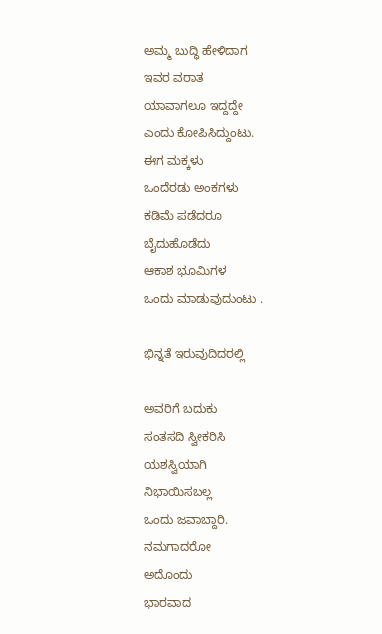ಅಮ್ಮ ಬುದ್ಧಿ ಹೇಳಿದಾಗ
ಇವರ ವರಾತ
ಯಾವಾಗಲೂ ಇದ್ದದ್ದೇ
ಎಂದು ಕೋಪಿಸಿದ್ದುಂಟು.
ಈಗ ಮಕ್ಕಳು
ಒಂದೆರಡು ಅಂಕಗಳು
ಕಡಿಮೆ ಪಡೆದರೂ
ಬೈದುಹೊಡೆದು
ಆಕಾಶ ಭೂಮಿಗಳ
ಒಂದು ಮಾಡುವುದುಂಟು .

ಭಿನ್ನತೆ ಇರುವುದಿದರಲ್ಲಿ

ಅವರಿಗೆ ಬದುಕು
ಸಂತಸದಿ ಸ್ವೀಕರಿಸಿ
ಯಶಸ್ವಿಯಾಗಿ
ನಿಭಾಯಿಸಬಲ್ಲ
ಒಂದು ಜವಾಬ್ದಾರಿ.
ನಮಗಾದರೋ
ಅದೊಂದು
ಭಾರವಾದ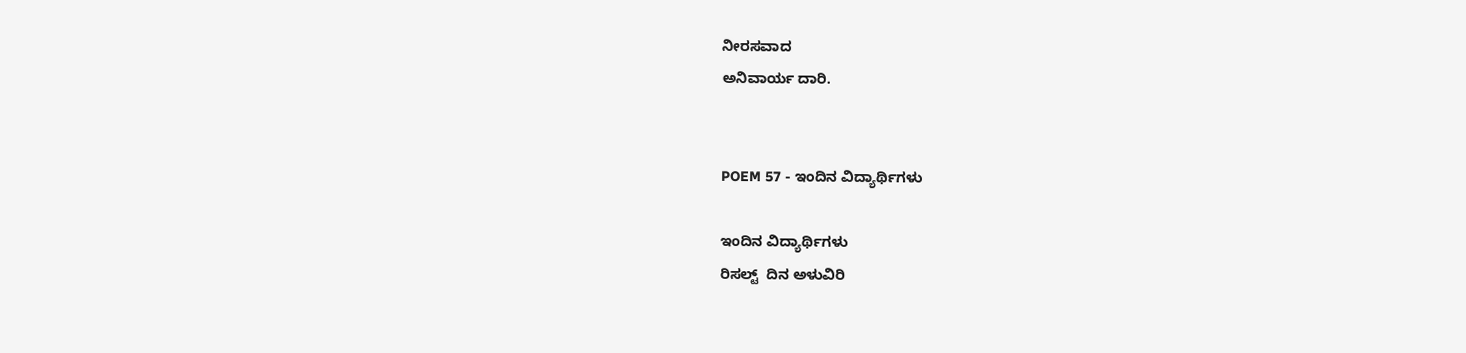ನೀರಸವಾದ
ಅನಿವಾರ್ಯ ದಾರಿ.


POEM 57 - ಇಂದಿನ ವಿದ್ಯಾರ್ಥಿಗಳು

ಇಂದಿನ ವಿದ್ಯಾರ್ಥಿಗಳು
ರಿಸಲ್ಟ್  ದಿನ ಅಳುವಿರಿ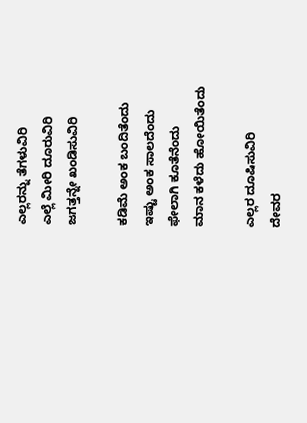ಎಲ್ಲರನ್ನು ತೆಗಳುವಿರಿ
ಎಲ್ಲೆ ಮೀರಿ ದೂರುವಿರಿ
ಜಗತ್ತನ್ನೇ ಖಂಡಿಸುವಿರಿ

ಕಡಿಮೆ ಅಂಕ ಬಂದಿತೆಂದು
ಇಷ್ಟು ಅಂಕ ಸಾಲದೆಂದು
ಫೇಲಾಗಿ ಕೂತೆನೆಂದು
ಮಾನ ಕಳೆದು ಹೋಯಿತೆಂದು

ಎಲ್ಲರ ದೂಷಿಸುವಿರಿ
ದೇವರ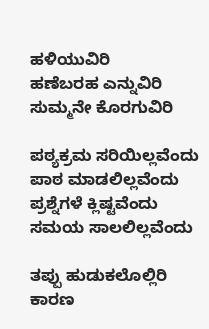ಹಳಿಯುವಿರಿ
ಹಣೆಬರಹ ಎನ್ನುವಿರಿ
ಸುಮ್ಮನೇ ಕೊರಗುವಿರಿ

ಪಠ್ಯಕ್ರಮ ಸರಿಯಿಲ್ಲವೆಂದು
ಪಾಠ ಮಾಡಲಿಲ್ಲವೆಂದು
ಪ್ರಶ್ನೆಗಳೆ ಕ್ಲಿಷ್ಟವೆಂದು
ಸಮಯ ಸಾಲಲಿಲ್ಲವೆಂದು

ತಪ್ಪು ಹುಡುಕಲೊಲ್ಲಿರಿ
ಕಾರಣ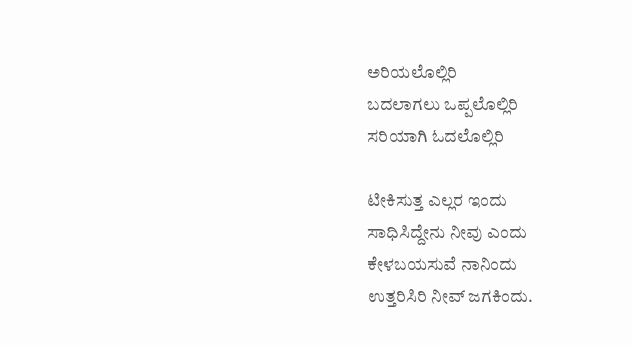ಅರಿಯಲೊಲ್ಲಿರಿ
ಬದಲಾಗಲು ಒಪ್ಪಲೊಲ್ಲಿರಿ
ಸರಿಯಾಗಿ ಓದಲೊಲ್ಲಿರಿ

ಟೀಕಿಸುತ್ತ ಎಲ್ಲರ ಇಂದು
ಸಾಧಿಸಿದ್ದೇನು ನೀವು ಎಂದು
ಕೇಳಬಯಸುವೆ ನಾನಿಂದು
ಉತ್ತರಿಸಿರಿ ನೀವ್ ಜಗಕಿಂದು.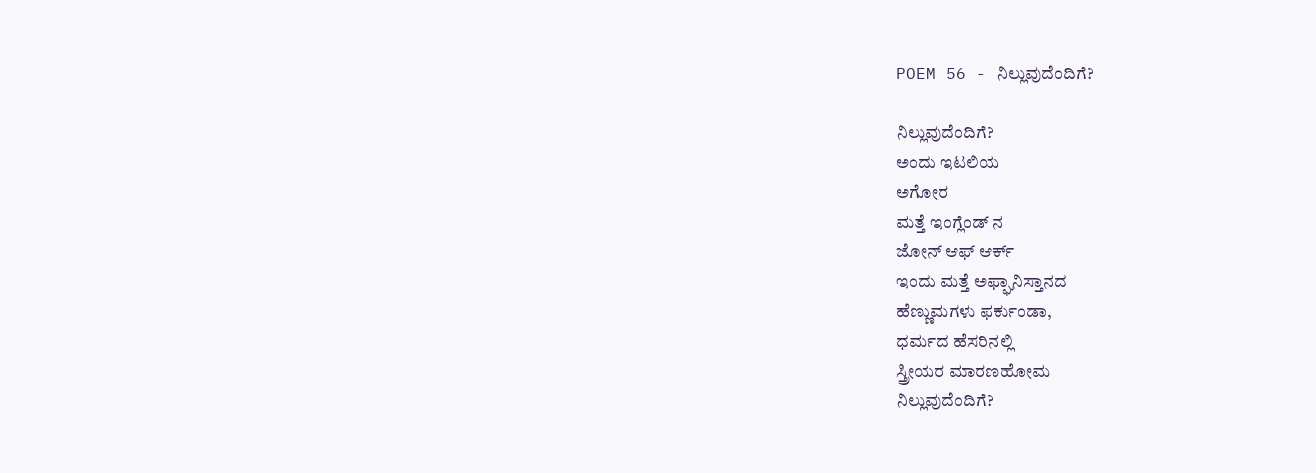POEM 56 - ನಿಲ್ಲುವುದೆಂದಿಗೆ?

ನಿಲ್ಲುವುದೆಂದಿಗೆ?
ಅಂದು ಇಟಲಿಯ
ಅಗೋರ
ಮತ್ತೆ ಇಂಗ್ಲೆಂಡ್ ನ
ಜೋನ್ ಆಫ್ ಆರ್ಕ್
ಇಂದು ಮತ್ತೆ ಅಫ್ಘಾನಿಸ್ತಾನದ
ಹೆಣ್ಣುಮಗಳು ಫರ್ಕುಂಡಾ,
ಧರ್ಮದ ಹೆಸರಿನಲ್ಲಿ
ಸ್ತ್ರೀಯರ ಮಾರಣಹೋಮ
ನಿಲ್ಲುವುದೆಂದಿಗೆ?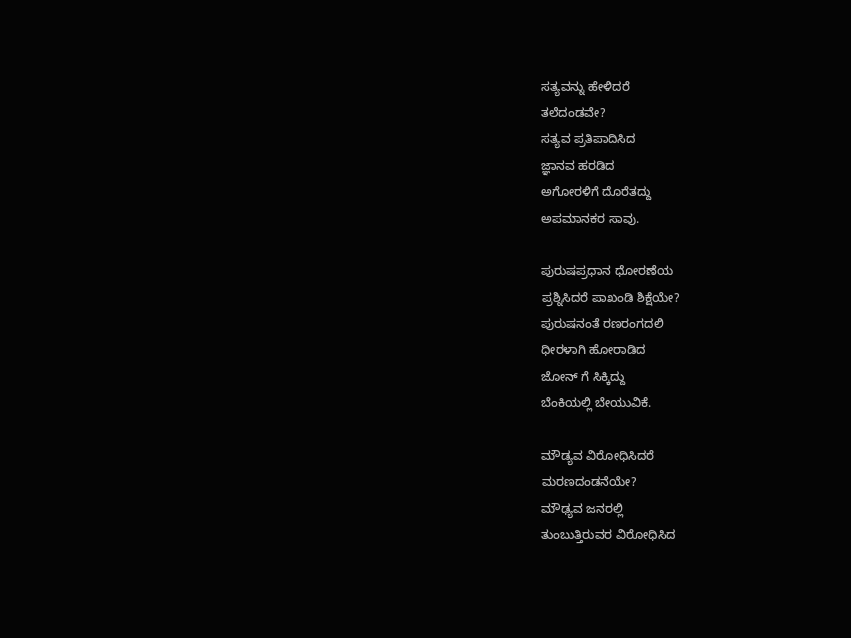ಸತ್ಯವನ್ನು ಹೇಳಿದರೆ
ತಲೆದಂಡವೇ?
ಸತ್ಯವ ಪ್ರತಿಪಾದಿಸಿದ
ಜ್ಞಾನವ ಹರಡಿದ
ಅಗೋರಳಿಗೆ ದೊರೆತದ್ದು
ಅಪಮಾನಕರ ಸಾವು.

ಪುರುಷಪ್ರಧಾನ ಧೋರಣೆಯ
ಪ್ರಶ್ನಿಸಿದರೆ ಪಾಖಂಡಿ ಶಿಕ್ಷೆಯೇ?
ಪುರುಷನಂತೆ ರಣರಂಗದಲಿ
ಧೀರಳಾಗಿ ಹೋರಾಡಿದ
ಜೋನ್ ಗೆ ಸಿಕ್ಕಿದ್ದು
ಬೆಂಕಿಯಲ್ಲಿ ಬೇಯುವಿಕೆ.

ಮೌಡ್ಯವ ವಿರೋಧಿಸಿದರೆ
ಮರಣದಂಡನೆಯೇ?
ಮೌಢ್ಯವ ಜನರಲ್ಲಿ
ತುಂಬುತ್ತಿರುವರ ವಿರೋಧಿಸಿದ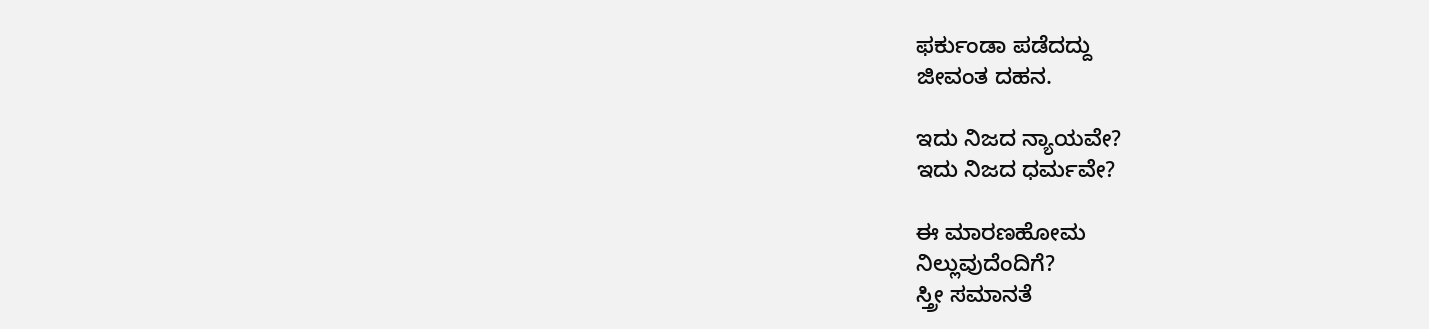ಫರ್ಕುಂಡಾ ಪಡೆದದ್ದು
ಜೀವಂತ ದಹನ.

ಇದು ನಿಜದ ನ್ಯಾಯವೇ?
ಇದು ನಿಜದ ಧರ್ಮವೇ?

ಈ ಮಾರಣಹೋಮ
ನಿಲ್ಲುವುದೆಂದಿಗೆ?
ಸ್ತ್ರೀ ಸಮಾನತೆ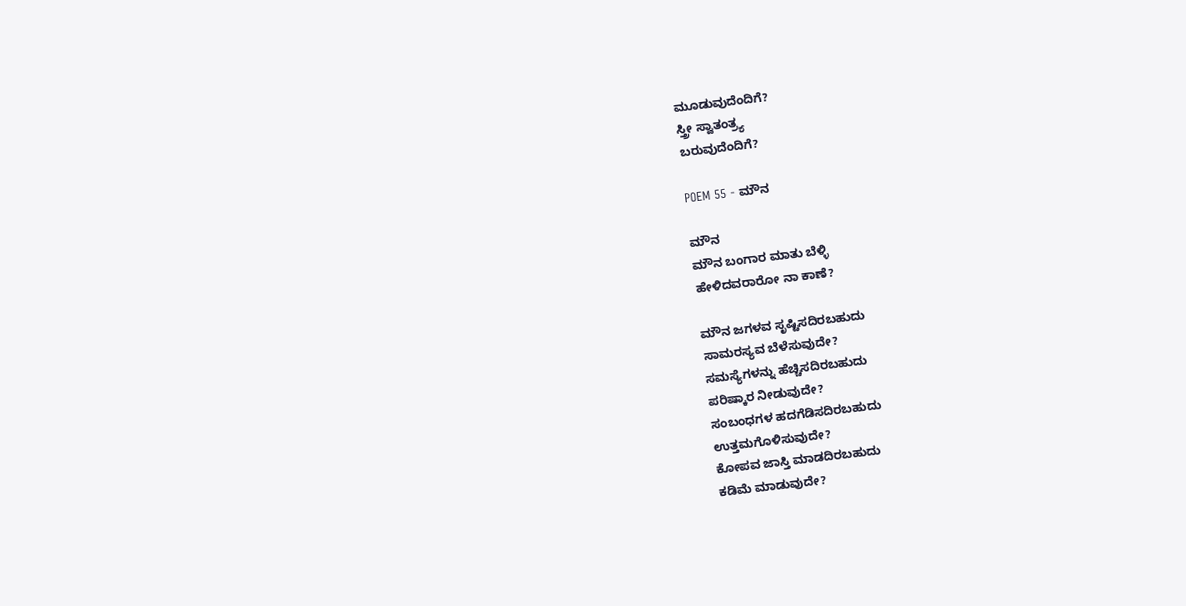ಮೂಡುವುದೆಂದಿಗೆ?
ಸ್ತ್ರೀ ಸ್ವಾತಂತ್ರ್ಯ
ಬರುವುದೆಂದಿಗೆ?

POEM 55 - ಮೌನ

ಮೌನ
ಮೌನ ಬಂಗಾರ ಮಾತು ಬೆಳ್ಳಿ
ಹೇಳಿದವರಾರೋ ನಾ ಕಾಣೆ?

ಮೌನ ಜಗಳವ ಸೃಷ್ಟಿಸದಿರಬಹುದು
ಸಾಮರಸ್ಯವ ಬೆಳೆಸುವುದೇ?
ಸಮಸ್ಯೆಗಳನ್ನು ಹೆಚ್ಚಿಸದಿರಬಹುದು
ಪರಿಷ್ಕಾರ ನೀಡುವುದೇ?
ಸಂಬಂಧಗಳ ಹದಗೆಡಿಸದಿರಬಹುದು
ಉತ್ತಮಗೊಳಿಸುವುದೇ?
ಕೋಪವ ಜಾಸ್ತಿ ಮಾಡದಿರಬಹುದು
ಕಡಿಮೆ ಮಾಡುವುದೇ?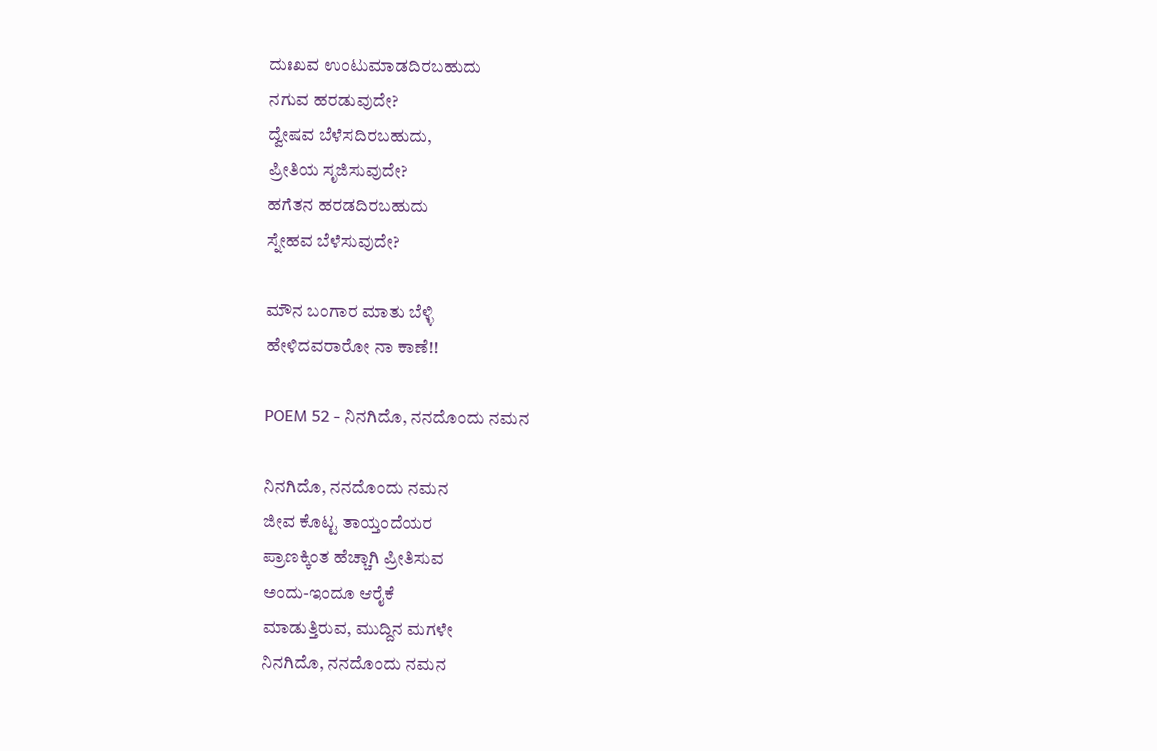ದುಃಖವ ಉಂಟುಮಾಡದಿರಬಹುದು
ನಗುವ ಹರಡುವುದೇ?
ದ್ವೇಷವ ಬೆಳೆಸದಿರಬಹುದು,
ಪ್ರೀತಿಯ ಸೃಜಿಸುವುದೇ?
ಹಗೆತನ ಹರಡದಿರಬಹುದು
ಸ್ನೇಹವ ಬೆಳೆಸುವುದೇ?

ಮೌನ ಬಂಗಾರ ಮಾತು ಬೆಳ್ಳಿ
ಹೇಳಿದವರಾರೋ ನಾ ಕಾಣೆ!!

POEM 52 - ನಿನಗಿದೊ, ನನದೊಂದು ನಮನ

ನಿನಗಿದೊ, ನನದೊಂದು ನಮನ
ಜೀವ ಕೊಟ್ಟ ತಾಯ್ತಂದೆಯರ
ಪ್ರಾಣಕ್ಕಿಂತ ಹೆಚ್ಚಾಗಿ ಪ್ರೀತಿಸುವ
ಅಂದು-ಇಂದೂ ಆರೈಕೆ
ಮಾಡುತ್ತಿರುವ, ಮುದ್ದಿನ ಮಗಳೇ
ನಿನಗಿದೊ, ನನದೊಂದು ನಮನ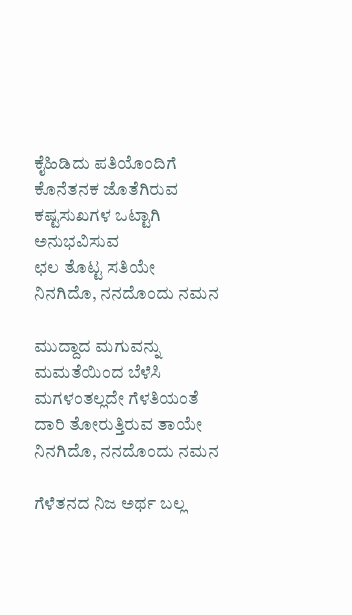ಕೈಹಿಡಿದು ಪತಿಯೊಂದಿಗೆ
ಕೊನೆತನಕ ಜೊತೆಗಿರುವ
ಕಷ್ಟಸುಖಗಳ ಒಟ್ಟಾಗಿ ಅನುಭವಿಸುವ
ಛಲ ತೊಟ್ಟ ಸತಿಯೇ
ನಿನಗಿದೊ, ನನದೊಂದು ನಮನ

ಮುದ್ದಾದ ಮಗುವನ್ನು
ಮಮತೆಯಿಂದ ಬೆಳೆಸಿ
ಮಗಳಂತಲ್ಲದೇ ಗೆಳತಿಯಂತೆ
ದಾರಿ ತೋರುತ್ತಿರುವ ತಾಯೇ
ನಿನಗಿದೊ, ನನದೊಂದು ನಮನ

ಗೆಳೆತನದ ನಿಜ ಅರ್ಥ ಬಲ್ಲ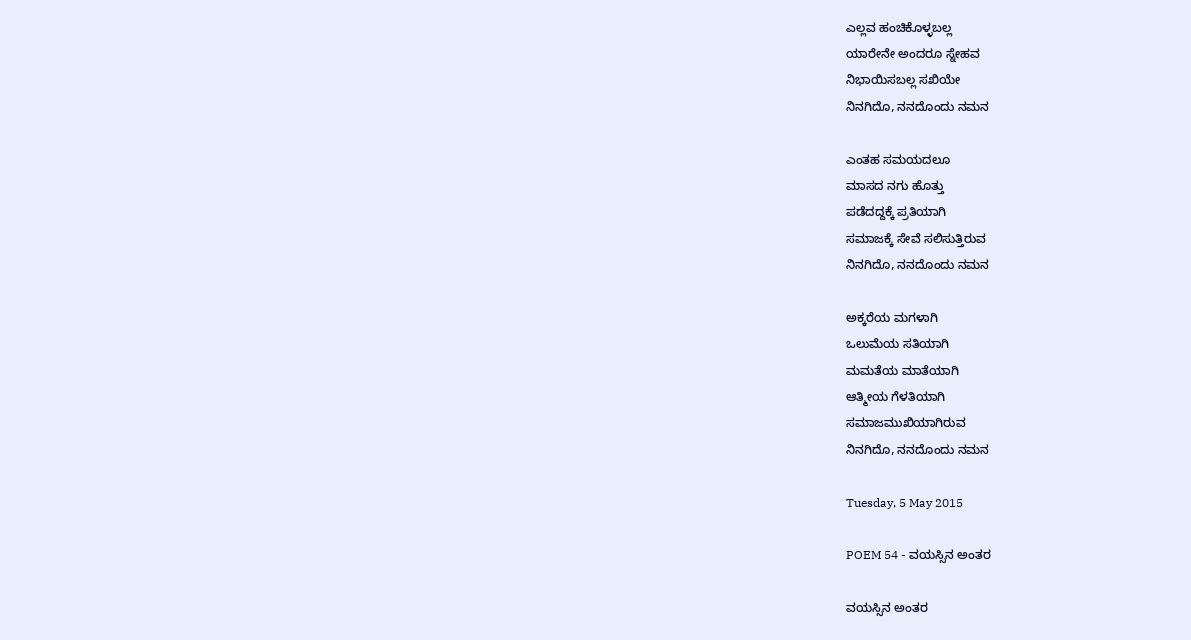ಎಲ್ಲವ ಹಂಚಿಕೊಳ್ಳಬಲ್ಲ
ಯಾರೇನೇ ಅಂದರೂ ಸ್ನೇಹವ
ನಿಭಾಯಿಸಬಲ್ಲ ಸಖಿಯೇ
ನಿನಗಿದೊ, ನನದೊಂದು ನಮನ

ಎಂತಹ ಸಮಯದಲೂ
ಮಾಸದ ನಗು ಹೊತ್ತು
ಪಡೆದದ್ದಕ್ಕೆ ಪ್ರತಿಯಾಗಿ
ಸಮಾಜಕ್ಕೆ ಸೇವೆ ಸಲಿಸುತ್ತಿರುವ
ನಿನಗಿದೊ, ನನದೊಂದು ನಮನ

ಅಕ್ಕರೆಯ ಮಗಳಾಗಿ
ಒಲುಮೆಯ ಸತಿಯಾಗಿ
ಮಮತೆಯ ಮಾತೆಯಾಗಿ
ಆತ್ಮೀಯ ಗೆಳತಿಯಾಗಿ
ಸಮಾಜಮುಖಿಯಾಗಿರುವ
ನಿನಗಿದೊ, ನನದೊಂದು ನಮನ

Tuesday, 5 May 2015

POEM 54 - ವಯಸ್ಸಿನ ಅಂತರ

ವಯಸ್ಸಿನ ಅಂತರ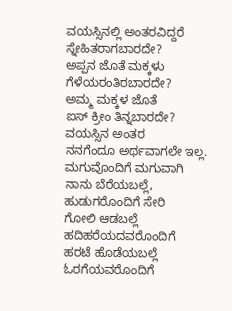ವಯಸ್ಸಿನಲ್ಲಿ ಅಂತರವಿದ್ದರೆ
ಸ್ನೇಹಿತರಾಗಬಾರದೇ?
ಅಪ್ಪನ ಜೊತೆ ಮಕ್ಕಳು
ಗೆಳೆಯರಂತಿರಬಾರದೇ?
ಅಮ್ಮ ಮಕ್ಕಳ ಜೊತೆ
ಐಸ್ ಕ್ರೀಂ ತಿನ್ನಬಾರದೇ?
ವಯಸ್ಸಿನ ಅಂತರ
ನನಗೆಂದೂ ಅರ್ಥವಾಗಲೇ ಇಲ್ಲ.
ಮಗುವೊಂದಿಗೆ ಮಗುವಾಗಿ
ನಾನು ಬೆರೆಯಬಲ್ಲೆ,
ಹುಡುಗರೊಂದಿಗೆ ಸೇರಿ
ಗೋಲಿ ಆಡಬಲ್ಲೆ
ಹದಿಹರೆಯದವರೊಂದಿಗೆ
ಹರಟೆ ಹೊಡೆಯಬಲ್ಲೆ
ಓರಗೆಯವರೊಂದಿಗೆ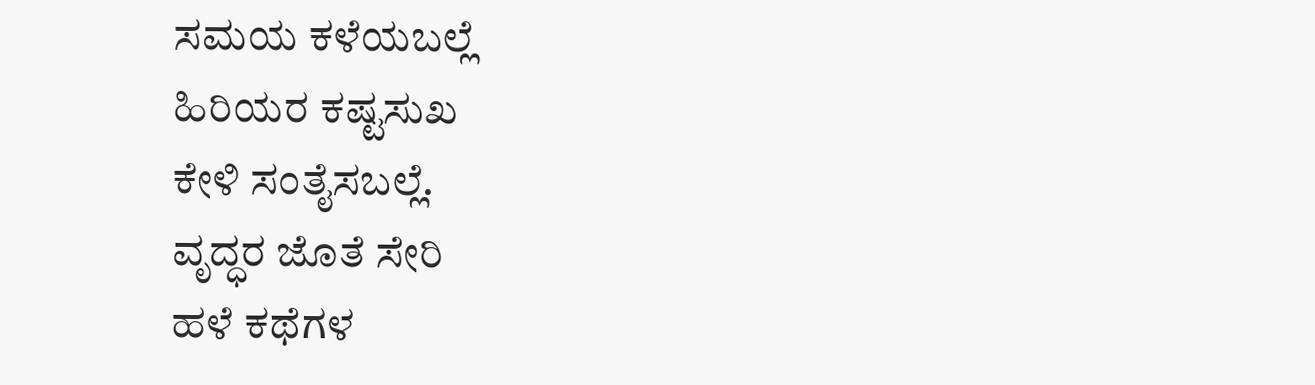ಸಮಯ ಕಳೆಯಬಲ್ಲೆ
ಹಿರಿಯರ ಕಷ್ಟಸುಖ
ಕೇಳಿ ಸಂತೈಸಬಲ್ಲೆ.
ವೃದ್ಧರ ಜೊತೆ ಸೇರಿ
ಹಳೆ ಕಥೆಗಳ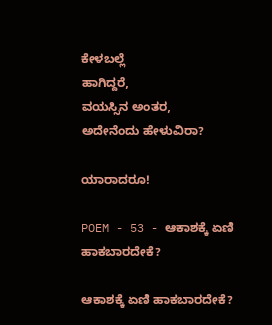ಕೇಳಬಲ್ಲೆ
ಹಾಗಿದ್ದರೆ,
ವಯಸ್ಸಿನ ಅಂತರ,
ಅದೇನೆಂದು ಹೇಳುವಿರಾ?

ಯಾರಾದರೂ!

POEM - 53 - ಆಕಾಶಕ್ಕೆ ಏಣಿ ಹಾಕಬಾರದೇಕೆ?

ಆಕಾಶಕ್ಕೆ ಏಣಿ ಹಾಕಬಾರದೇಕೆ?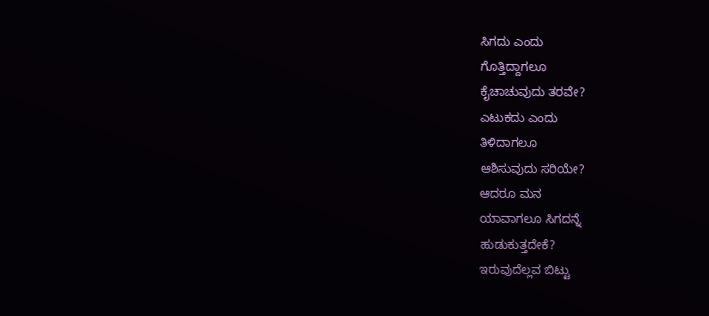ಸಿಗದು ಎಂದು
ಗೊತ್ತಿದ್ದಾಗಲೂ
ಕೈಚಾಚುವುದು ತರವೇ?
ಎಟುಕದು ಎಂದು
ತಿಳಿದಾಗಲೂ
ಆಶಿಸುವುದು ಸರಿಯೇ?
ಆದರೂ ಮನ
ಯಾವಾಗಲೂ ಸಿಗದನ್ನೆ
ಹುಡುಕುತ್ತದೇಕೆ?
ಇರುವುದೆಲ್ಲವ ಬಿಟ್ಟು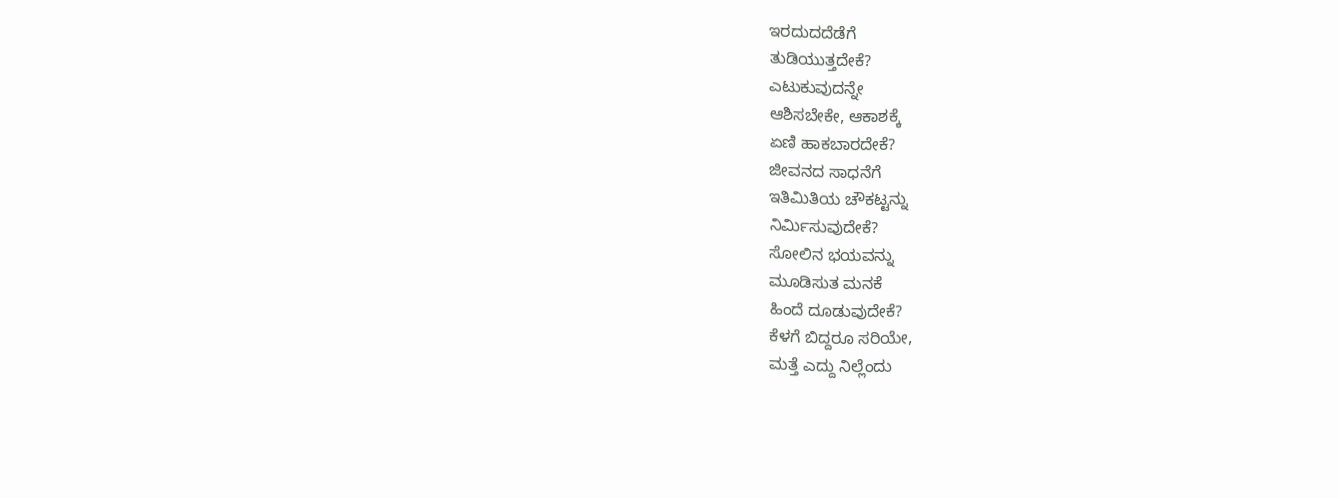ಇರದುದದೆಡೆಗೆ
ತುಡಿಯುತ್ತದೇಕೆ?
ಎಟುಕುವುದನ್ನೇ
ಆಶಿಸಬೇಕೇ, ಆಕಾಶಕ್ಕೆ
ಏಣಿ ಹಾಕಬಾರದೇಕೆ?
ಜೀವನದ ಸಾಧನೆಗೆ
ಇತಿಮಿತಿಯ ಚೌಕಟ್ಟನ್ನು
ನಿರ್ಮಿಸುವುದೇಕೆ?
ಸೋಲಿನ ಭಯವನ್ನು
ಮೂಡಿಸುತ ಮನಕೆ
ಹಿಂದೆ ದೂಡುವುದೇಕೆ?
ಕೆಳಗೆ ಬಿದ್ದರೂ ಸರಿಯೇ,
ಮತ್ತೆ ಎದ್ದು ನಿಲ್ಲೆಂದು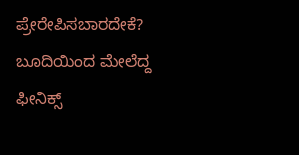ಪ್ರೇರೇಪಿಸಬಾರದೇಕೆ?
ಬೂದಿಯಿಂದ ಮೇಲೆದ್ದ
ಫೀನಿಕ್ಸ್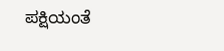ಪಕ್ಷಿಯಂತೆ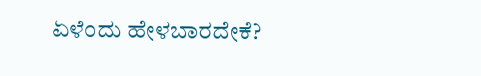ಏಳೆಂದು ಹೇಳಬಾರದೇಕೆ?